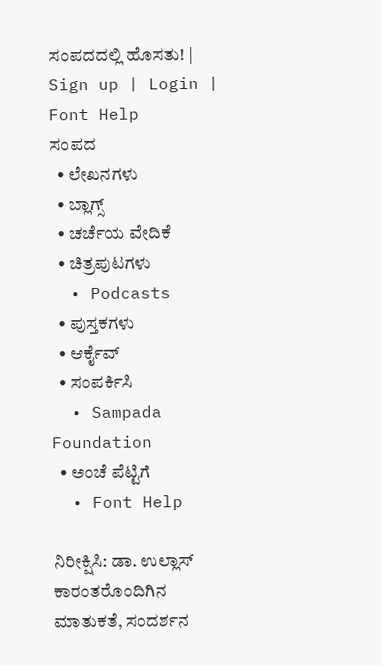ಸಂಪದದಲ್ಲಿ ಹೊಸತು! | Sign up | Login | Font Help
ಸಂಪದ
  • ಲೇಖನಗಳು
  • ಬ್ಲಾಗ್ಸ್
  • ಚರ್ಚೆಯ ವೇದಿಕೆ
  • ಚಿತ್ರಪುಟಗಳು
  • Podcasts
  • ಪುಸ್ತಕಗಳು
  • ಆರ್ಕೈವ್
  • ಸಂಪರ್ಕಿಸಿ
  • Sampada Foundation
  • ಅಂಚೆ ಪೆಟ್ಟಿಗೆ
  • Font Help

ನಿರೀಕ್ಷಿಸಿ: ಡಾ. ಉಲ್ಲಾಸ್ ಕಾರಂತರೊಂದಿಗಿನ ಮಾತುಕತೆ, ಸಂದರ್ಶನ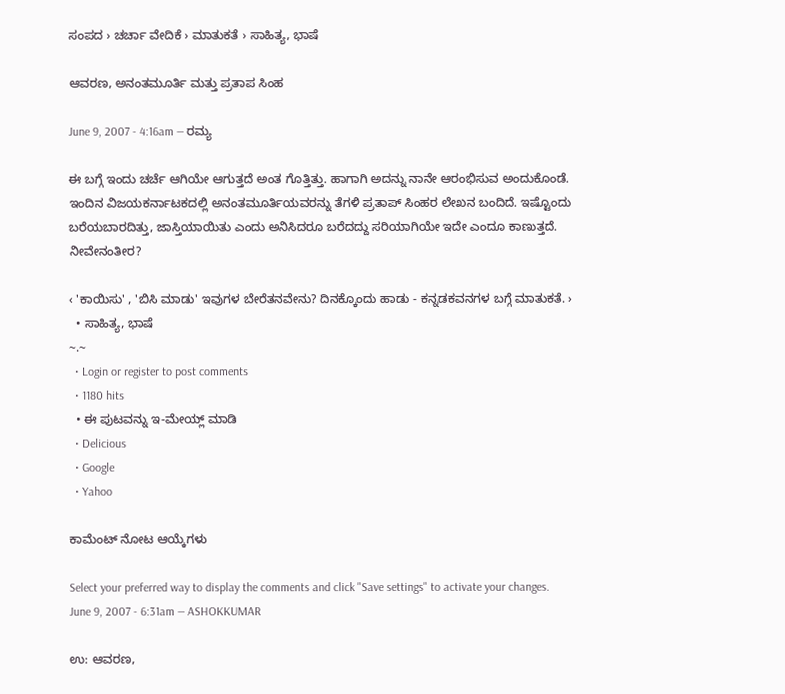ಸಂಪದ › ಚರ್ಚಾ ವೇದಿಕೆ › ಮಾತುಕತೆ › ಸಾಹಿತ್ಯ, ಭಾಷೆ

ಆವರಣ, ಅನಂತಮೂರ್ತಿ ಮತ್ತು ಪ್ರತಾಪ ಸಿಂಹ

June 9, 2007 - 4:16am — ರಮ್ಯ

ಈ ಬಗ್ಗೆ ಇಂದು ಚರ್ಚೆ ಆಗಿಯೇ ಆಗುತ್ತದೆ ಅಂತ ಗೊತ್ತಿತ್ತು. ಹಾಗಾಗಿ ಅದನ್ನು ನಾನೇ ಆರಂಭಿಸುವ ಅಂದುಕೊಂಡೆ. ಇಂದಿನ ವಿಜಯಕರ್ನಾಟಕದಲ್ಲಿ ಅನಂತಮೂರ್ತಿಯವರನ್ನು ತೆಗಳಿ ಪ್ರತಾಪ್ ಸಿಂಹರ ಲೇಖನ ಬಂದಿದೆ. ಇಷ್ಟೊಂದು ಬರೆಯಬಾರದಿತ್ತು, ಜಾಸ್ತಿಯಾಯಿತು ಎಂದು ಅನಿಸಿದರೂ ಬರೆದದ್ದು ಸರಿಯಾಗಿಯೇ ಇದೇ ಎಂದೂ ಕಾಣುತ್ತದೆ. ನೀವೇನಂತೀರ?

‹ 'ಕಾಯಿಸು' , 'ಬಿಸಿ ಮಾಡು' ಇವುಗಳ ಬೇರೆತನವೇನು? ದಿನಕ್ಕೊಂದು ಹಾಡು - ಕನ್ನಡಕವನಗಳ ಬಗ್ಗೆ ಮಾತುಕತೆ. ›
  • ಸಾಹಿತ್ಯ, ಭಾಷೆ
~.~
  • Login or register to post comments
  • 1180 hits
  • ಈ ಪುಟವನ್ನು ಇ-ಮೇಯ್ಲ್ ಮಾಡಿ
  • Delicious
  • Google
  • Yahoo

ಕಾಮೆಂಟ್ ನೋಟ ಆಯ್ಕೆಗಳು

Select your preferred way to display the comments and click "Save settings" to activate your changes.
June 9, 2007 - 6:31am — ASHOKKUMAR

ಉ: ಆವರಣ,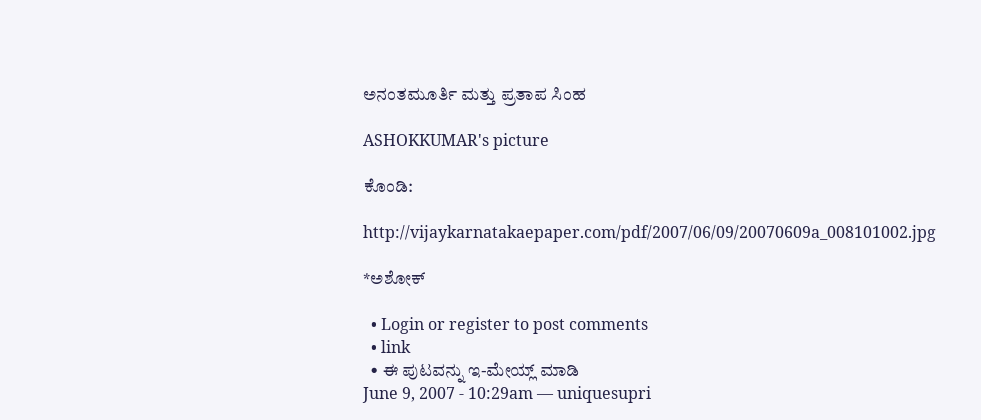ಅನಂತಮೂರ್ತಿ ಮತ್ತು ಪ್ರತಾಪ ಸಿಂಹ

ASHOKKUMAR's picture

ಕೊಂಡಿ:

http://vijaykarnatakaepaper.com/pdf/2007/06/09/20070609a_008101002.jpg

*ಅಶೋಕ್

  • Login or register to post comments
  • link
  • ಈ ಪುಟವನ್ನು ಇ-ಮೇಯ್ಲ್ ಮಾಡಿ
June 9, 2007 - 10:29am — uniquesupri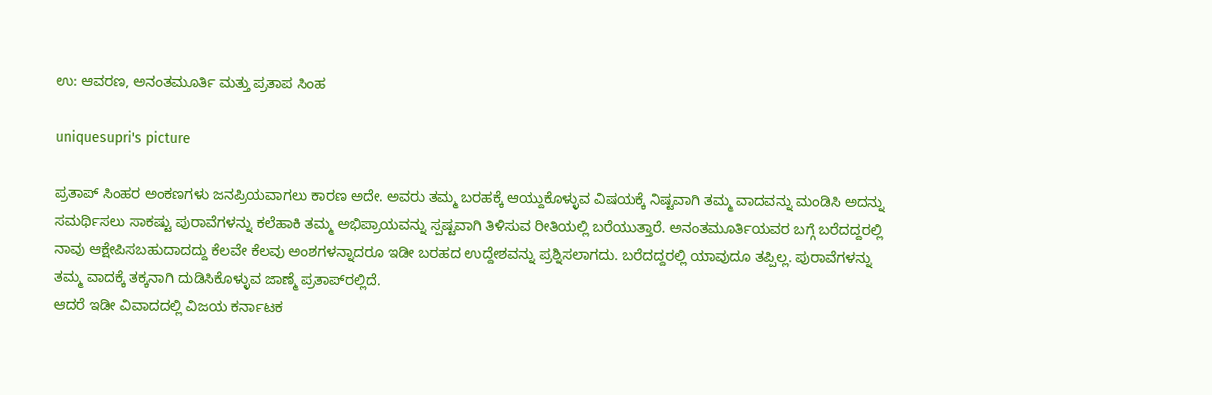ಉ: ಆವರಣ, ಅನಂತಮೂರ್ತಿ ಮತ್ತು ಪ್ರತಾಪ ಸಿಂಹ

uniquesupri's picture

ಪ್ರತಾಪ್ ಸಿಂಹರ ಅಂಕಣಗಳು ಜನಪ್ರಿಯವಾಗಲು ಕಾರಣ ಅದೇ. ಅವರು ತಮ್ಮ ಬರಹಕ್ಕೆ ಆಯ್ದುಕೊಳ್ಳುವ ವಿಷಯಕ್ಕೆ ನಿಷ್ಟವಾಗಿ ತಮ್ಮ ವಾದವನ್ನು ಮಂಡಿಸಿ ಅದನ್ನು ಸಮರ್ಥಿಸಲು ಸಾಕಷ್ಟು ಪುರಾವೆಗಳನ್ನು ಕಲೆಹಾಕಿ ತಮ್ಮ ಅಭಿಪ್ರಾಯವನ್ನು ಸ್ಪಷ್ಟವಾಗಿ ತಿಳಿಸುವ ರೀತಿಯಲ್ಲಿ ಬರೆಯುತ್ತಾರೆ. ಅನಂತಮೂರ್ತಿಯವರ ಬಗ್ಗೆ ಬರೆದದ್ದರಲ್ಲಿ ನಾವು ಆಕ್ಷೇಪಿಸಬಹುದಾದದ್ದು ಕೆಲವೇ ಕೆಲವು ಅಂಶಗಳನ್ನಾದರೂ ಇಡೀ ಬರಹದ ಉದ್ದೇಶವನ್ನು ಪ್ರಶ್ನಿಸಲಾಗದು. ಬರೆದದ್ದರಲ್ಲಿ ಯಾವುದೂ ತಪ್ಪಿಲ್ಲ. ಪುರಾವೆಗಳನ್ನು ತಮ್ಮ ವಾದಕ್ಕೆ ತಕ್ಕನಾಗಿ ದುಡಿಸಿಕೊಳ್ಳುವ ಜಾಣ್ಮೆ ಪ್ರತಾಪ್‍ರಲ್ಲಿದೆ.
ಆದರೆ ಇಡೀ ವಿವಾದದಲ್ಲಿ ವಿಜಯ ಕರ್ನಾಟಕ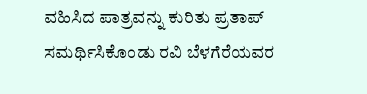ವಹಿಸಿದ ಪಾತ್ರವನ್ನು ಕುರಿತು ಪ್ರತಾಪ್ ಸಮರ್ಥಿಸಿಕೊಂಡು ರವಿ ಬೆಳಗೆರೆಯವರ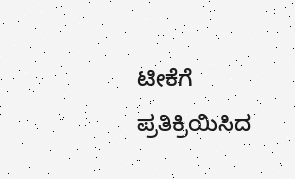ಟೀಕೆಗೆ ಪ್ರತಿಕ್ರಿಯಿಸಿದ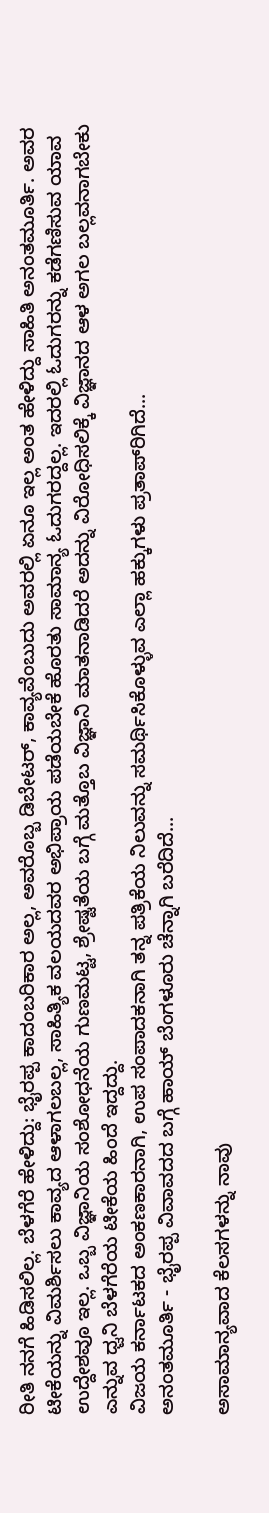ರೀತಿ ನನಗೆ ಹಿಡಿಸಲಿಲ್ಲ. ಬೆಳಗೆರೆ ಹೇಳಿದ್ದು: ಭೈರಪ್ಪ ಕಾದಂಬರಿಕಾರ ಅಲ್ಲ, ಅವರೊಬ್ಬ ಡಿಬೇಟರ್, ಕಾವ್ಯವೆಂಬುದು ಅವರಲ್ಲಿ ಏನೂ ಇಲ್ಲ ಅಂತ ಹೇಳಿದ್ದು ಸಾಹಿತಿ ಅನಂತಮೂರ್ತಿ. ಅವರ ಟೀಕೆಯನ್ನು ವಿಮರ್ಶಿಸಲು ಕಾವ್ಯದ ಆಳಾಗಲಬಲ್ಲ, ಸಾಹಿತ್ಯಿಕ ವಲಯದವರ ಅಭಿಪ್ರಾಯ ಪಡೆಯಬೇಕೆ ಹೊರತು ಸಾಮಾನ್ಯ ಓದುಗರದ್ದಲ್ಲ. ಇದರಲ್ಲಿ ಓದುಗರನ್ನು ಕಡೆಗಣಿಸುವ ಯಾವ ಉದ್ದೇಶವೂ ಇಲ್ಲ. ಒಬ್ಬ ವಿಜ್ಞಾನಿಯ ಸಂಶೋಧನೆಯ ಗುಣಮಟ್ಟ, ಶ್ರೇಷ್ಟತೆಯ ಬಗ್ಗೆ ಮತ್ತೊಬ ವಿಜ್ಞಾನಿ ಮಾತನಾಡಿದರೆ ಅದನ್ನು ವಿರೋಧಿಸಲಿಕ್ಕೆ ವಿಜ್ಞಾನದ ಆಳ ಅಗಲ ಬಲ್ಲವನಾಗಬೇಕು ಎನ್ನುವ ಧ್ವನಿ ಬೆಳಗೆರೆಯ ಟೀಕೆಯ ಹಿಂದೆ ಇದ್ದದ್ದು.
ವಿಜಯ ಕರ್ನಾಟಕದ ಅಂಕಣಕಾರನಾಗಿ, ಉಪ ಸಂಪಾದಕನಾಗಿ ತನ್ನ ಪತ್ರಿಕೆಯ ನಿಲುವನ್ನು ಸಮರ್ಥಿಸಿಕೊಳ್ಳುವ ಎಲ್ಲಾ ಹಕ್ಕುಗಳು ಪ್ರತಾಪ್‍ರಿಗಿದೆ...
ಅನಂತಮೂರ್ತಿ - ಭೈರಪ್ಪ ವಿವಾವದದ ಬಗ್ಗೆ ಹಾಯ್ ಬೆಂಗಳೂರು ಚೆನ್ನಾಗಿ ಬರೆದಿದೆ...

ಅಸಾಮಾನ್ಯವಾದ ಕೆಲಸಗಳನ್ನು ನಾವು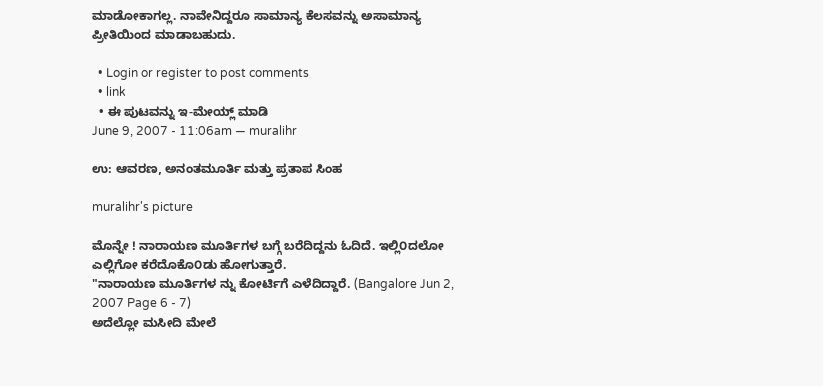ಮಾಡೋಕಾಗಲ್ಲ. ನಾವೇನಿದ್ದರೂ ಸಾಮಾನ್ಯ ಕೆಲಸವನ್ನು ಅಸಾಮಾನ್ಯ ಪ್ರೀತಿಯಿಂದ ಮಾಡಾಬಹುದು.

  • Login or register to post comments
  • link
  • ಈ ಪುಟವನ್ನು ಇ-ಮೇಯ್ಲ್ ಮಾಡಿ
June 9, 2007 - 11:06am — muralihr

ಉ: ಆವರಣ, ಅನಂತಮೂರ್ತಿ ಮತ್ತು ಪ್ರತಾಪ ಸಿಂಹ

muralihr's picture

ಮೊನ್ನೇ ! ನಾರಾಯಣ ಮೂರ್ತಿಗಳ ಬಗ್ಗೆ ಬರೆದಿದ್ದನು ಓದಿದೆ. ಇಲ್ಲಿ೦ದಲೋ ಎಲ್ಲಿಗೋ ಕರೆದೊಕೊ೦ಡು ಹೋಗುತ್ತಾರೆ.
"ನಾರಾಯಣ ಮೂರ್ತಿಗಳ ನ್ನು ಕೋರ್ಟಿಗೆ ಎಳೆದಿದ್ದಾರೆ. (Bangalore Jun 2, 2007 Page 6 - 7)
ಅದೆಲ್ಲೋ ಮಸೀದಿ ಮೇಲೆ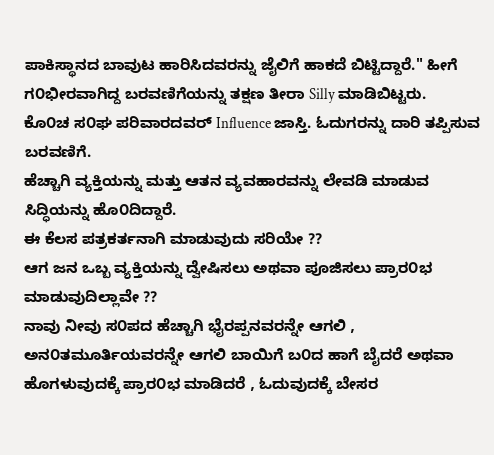ಪಾಕಿಸ್ಥಾನದ ಬಾವುಟ ಹಾರಿಸಿದವರನ್ನು ಜೈಲಿಗೆ ಹಾಕದೆ ಬಿಟ್ಟಿದ್ದಾರೆ." ಹೀಗೆ ಗ೦ಭೀರವಾಗಿದ್ದ ಬರವಣಿಗೆಯನ್ನು ತಕ್ಷಣ ತೀರಾ Silly ಮಾಡಿಬಿಟ್ಟರು.
ಕೊ೦ಚ ಸ೦ಘ ಪರಿವಾರದವರ್ Influence ಜಾಸ್ತಿ. ಓದುಗರನ್ನು ದಾರಿ ತಪ್ಪಿಸುವ ಬರವಣಿಗೆ.
ಹೆಚ್ಚಾಗಿ ವ್ಯಕ್ತಿಯನ್ನು ಮತ್ತು ಆತನ ವ್ಯವಹಾರವನ್ನು ಲೇವಡಿ ಮಾಡುವ ಸಿದ್ಧಿಯನ್ನು ಹೊ೦ದಿದ್ದಾರೆ.
ಈ ಕೆಲಸ ಪತ್ರಕರ್ತನಾಗಿ ಮಾಡುವುದು ಸರಿಯೇ ??
ಆಗ ಜನ ಒಬ್ಬ ವ್ಯಕ್ತಿಯನ್ನು ದ್ವೇಷಿಸಲು ಅಥವಾ ಪೂಜಿಸಲು ಪ್ರಾರ೦ಭ ಮಾಡುವುದಿಲ್ಲಾವೇ ??
ನಾವು ನೀವು ಸ೦ಪದ ಹೆಚ್ಚಾಗಿ ಭೈರಪ್ಪನವರನ್ನೇ ಆಗಲಿ , ಅನ೦ತಮೂರ್ತಿಯವರನ್ನೇ ಆಗಲಿ ಬಾಯಿಗೆ ಬ೦ದ ಹಾಗೆ ಬೈದರೆ ಅಥವಾ ಹೊಗಳುವುದಕ್ಕೆ ಪ್ರಾರ೦ಭ ಮಾಡಿದರೆ , ಓದುವುದಕ್ಕೆ ಬೇಸರ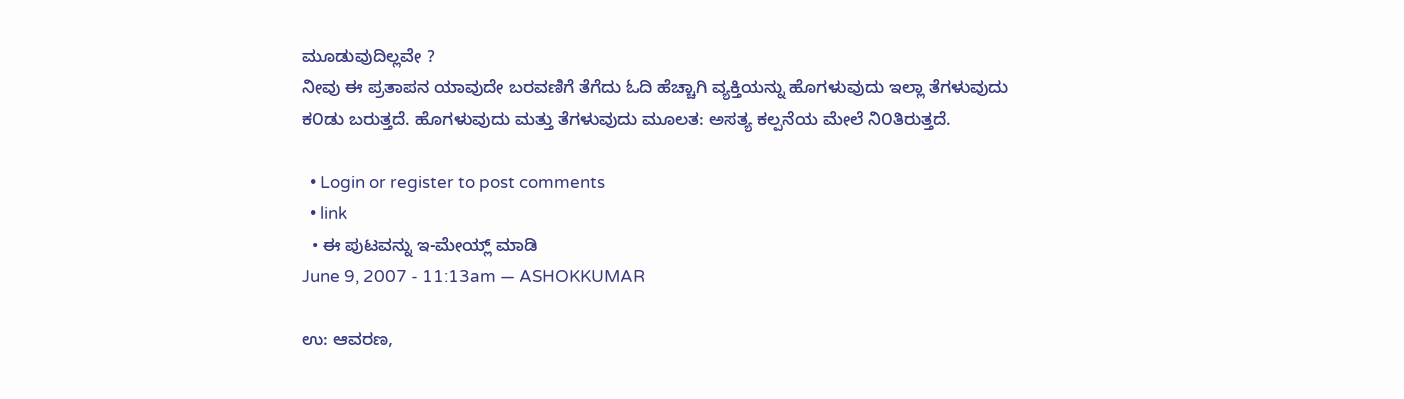ಮೂಡುವುದಿಲ್ಲವೇ ?
ನೀವು ಈ ಪ್ರತಾಪನ ಯಾವುದೇ ಬರವಣಿಗೆ ತೆಗೆದು ಓದಿ ಹೆಚ್ಚಾಗಿ ವ್ಯಕ್ತಿಯನ್ನು ಹೊಗಳುವುದು ಇಲ್ಲಾ ತೆಗಳುವುದು
ಕ೦ಡು ಬರುತ್ತದೆ. ಹೊಗಳುವುದು ಮತ್ತು ತೆಗಳುವುದು ಮೂಲತ: ಅಸತ್ಯ ಕಲ್ಪನೆಯ ಮೇಲೆ ನಿ೦ತಿರುತ್ತದೆ.

  • Login or register to post comments
  • link
  • ಈ ಪುಟವನ್ನು ಇ-ಮೇಯ್ಲ್ ಮಾಡಿ
June 9, 2007 - 11:13am — ASHOKKUMAR

ಉ: ಆವರಣ,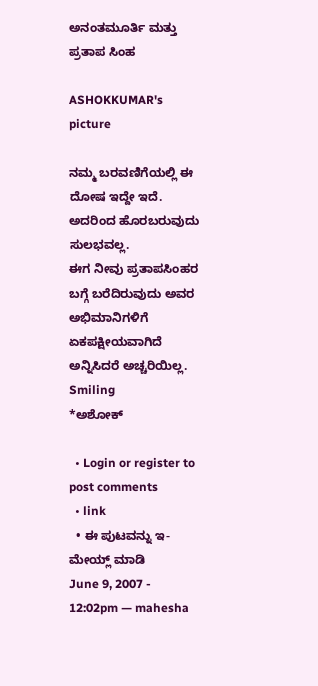ಅನಂತಮೂರ್ತಿ ಮತ್ತು ಪ್ರತಾಪ ಸಿಂಹ

ASHOKKUMAR's picture

ನಮ್ಮ ಬರವಣಿಗೆಯಲ್ಲಿ ಈ ದೋಷ ಇದ್ದೇ ಇದೆ. ಅದರಿಂದ ಹೊರಬರುವುದು ಸುಲಭವಲ್ಲ.
ಈಗ ನೀವು ಪ್ರತಾಪಸಿಂಹರ ಬಗ್ಗೆ ಬರೆದಿರುವುದು ಅವರ ಅಭಿಮಾನಿಗಳಿಗೆ ಏಕಪಕ್ಷೀಯವಾಗಿದೆ ಅನ್ನಿಸಿದರೆ ಅಚ್ಚರಿಯಿಲ್ಲ. Smiling
*ಅಶೋಕ್

  • Login or register to post comments
  • link
  • ಈ ಪುಟವನ್ನು ಇ-ಮೇಯ್ಲ್ ಮಾಡಿ
June 9, 2007 - 12:02pm — mahesha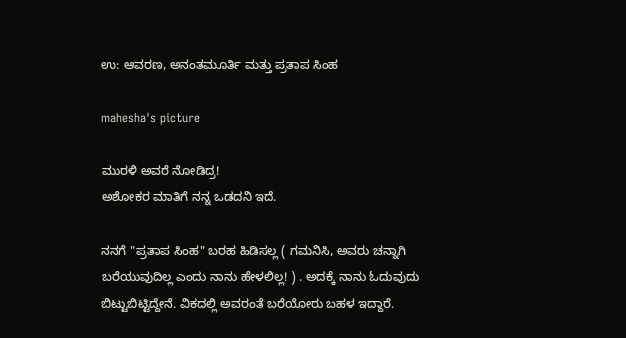ಉ: ಆವರಣ, ಅನಂತಮೂರ್ತಿ ಮತ್ತು ಪ್ರತಾಪ ಸಿಂಹ

mahesha's picture

ಮುರಳಿ ಅವರೆ ನೋಡಿದ್ರ!
ಅಶೋಕರ ಮಾತಿಗೆ ನನ್ನ ಒಡದನಿ ಇದೆ.

ನನಗೆ "ಪ್ರತಾಪ ಸಿಂಹ" ಬರಹ ಹಿಡಿಸಲ್ಲ ( ಗಮನಿಸಿ, ಅವರು ಚನ್ನಾಗಿ ಬರೆಯುವುದಿಲ್ಲ ಎಂದು ನಾನು ಹೇಳಲಿಲ್ಲ! ) . ಅದಕ್ಕೆ ನಾನು ಓದುವುದು ಬಿಟ್ಟುಬಿಟ್ಟಿದ್ದೇನೆ. ವಿಕದಲ್ಲಿ ಅವರಂತೆ ಬರೆಯೋರು ಬಹಳ ಇದ್ದಾರೆ.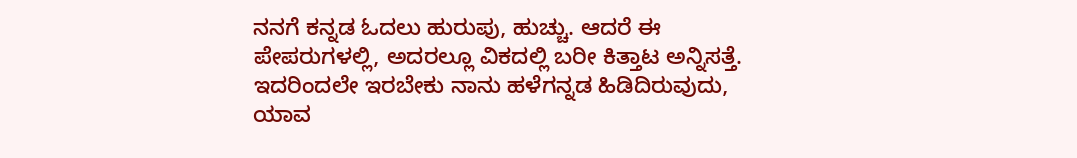ನನಗೆ ಕನ್ನಡ ಓದಲು ಹುರುಪು, ಹುಚ್ಚು. ಆದರೆ ಈ ಪೇಪರುಗಳಲ್ಲಿ, ಅದರಲ್ಲೂ ವಿಕದಲ್ಲಿ ಬರೀ ಕಿತ್ತಾಟ ಅನ್ನಿಸತ್ತೆ. ಇದರಿಂದಲೇ ಇರಬೇಕು ನಾನು ಹಳೆಗನ್ನಡ ಹಿಡಿದಿರುವುದು, ಯಾವ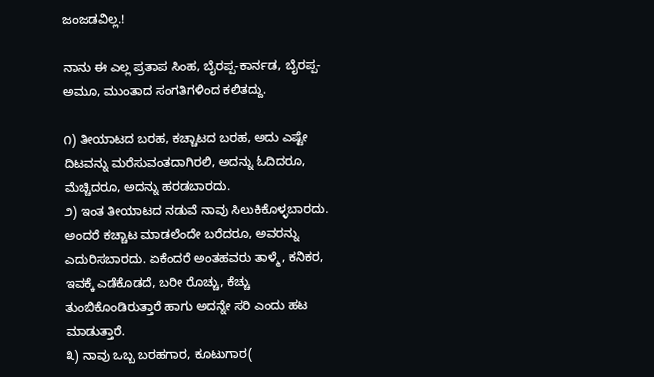ಜಂಜಡವಿಲ್ಲ.!

ನಾನು ಈ ಎಲ್ಲ ಪ್ರತಾಪ ಸಿಂಹ, ಬೈರಪ್ಪ-ಕಾರ್ನಡ, ಬೈರಪ್ಪ-ಅಮೂ, ಮುಂತಾದ ಸಂಗತಿಗಳಿಂದ ಕಲಿತದ್ದು.

೧) ತೀಯಾಟದ ಬರಹ, ಕಚ್ಚಾಟದ ಬರಹ, ಅದು ಎಷ್ಟೇ ದಿಟವನ್ನು ಮರೆಸುವಂತದಾಗಿರಲಿ, ಅದನ್ನು ಓದಿದರೂ, ಮೆಚ್ಚಿದರೂ, ಅದನ್ನು ಹರಡಬಾರದು.
೨) ಇಂತ ತೀಯಾಟದ ನಡುವೆ ನಾವು ಸಿಲುಕಿಕೊಳ್ಳಬಾರದು. ಅಂದರೆ ಕಚ್ಚಾಟ ಮಾಡಲೆಂದೇ ಬರೆದರೂ, ಅವರನ್ನು ಎದುರಿಸಬಾರದು. ಏಕೆಂದರೆ ಅಂತಹವರು ತಾಳ್ಮೆ, ಕನಿಕರ, ಇವಕ್ಕೆ ಎಡೆಕೊಡದೆ, ಬರೀ ರೊಚ್ಚು, ಕೆಚ್ಚು ತುಂಬಿಕೊಂಡಿರುತ್ತಾರೆ ಹಾಗು ಅದನ್ನೇ ಸರಿ ಎಂದು ಹಟ ಮಾಡುತ್ತಾರೆ.
೩) ನಾವು ಒಬ್ಬ ಬರಹಗಾರ, ಕೂಟುಗಾರ(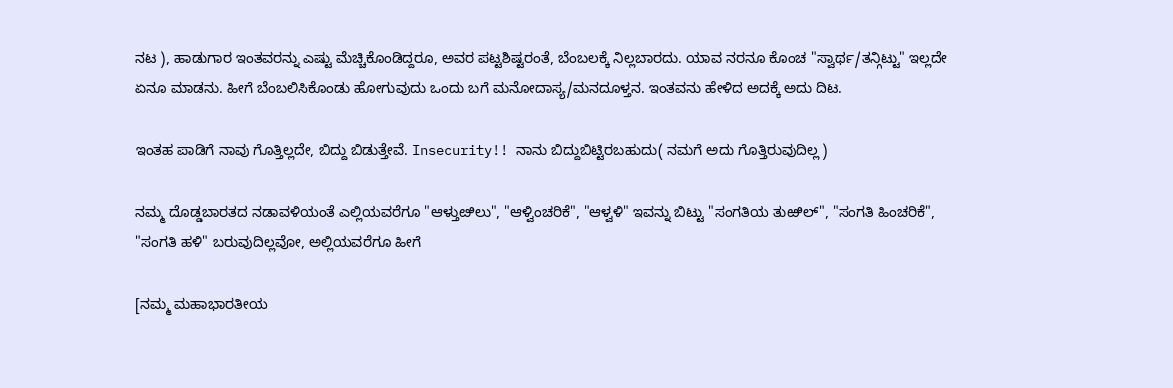ನಟ ), ಹಾಡುಗಾರ ಇಂತವರನ್ನು ಎಷ್ಟು ಮೆಚ್ಚಿಕೊಂಡಿದ್ದರೂ, ಅವರ ಪಟ್ಟಶಿಷ್ಟರಂತೆ, ಬೆಂಬಲಕ್ಕೆ ನಿಲ್ಲಬಾರದು. ಯಾವ ನರನೂ ಕೊಂಚ "ಸ್ವಾರ್ಥ/ತನ್ಗಿಟ್ಟು" ಇಲ್ಲದೇ ಏನೂ ಮಾಡನು. ಹೀಗೆ ಬೆಂಬಲಿಸಿಕೊಂಡು ಹೋಗುವುದು ಒಂದು ಬಗೆ ಮನೋದಾಸ್ಯ/ಮನದೂಳ್ತನ. ಇಂತವನು ಹೇಳಿದ ಅದಕ್ಕೆ ಅದು ದಿಟ.

ಇಂತಹ ಪಾಡಿಗೆ ನಾವು ಗೊತ್ತಿಲ್ಲದೇ, ಬಿದ್ದು ಬಿಡುತ್ತೇವೆ. Insecurity!! ನಾನು ಬಿದ್ದುಬಿಟ್ಟಿರಬಹುದು( ನಮಗೆ ಅದು ಗೊತ್ತಿರುವುದಿಲ್ಲ )

ನಮ್ಮ ದೊಡ್ಡಬಾರತದ ನಡಾವಳಿಯಂತೆ ಎಲ್ಲಿಯವರೆಗೂ "ಆಳ್ತುೞಿಲು", "ಆಳ್ವಿಂಚರಿಕೆ", "ಆಳ್ವಳಿ" ಇವನ್ನು ಬಿಟ್ಟು "ಸಂಗತಿಯ ತುಱಿಲ್", "ಸಂಗತಿ ಹಿಂಚರಿಕೆ", "ಸಂಗತಿ ಹಳಿ" ಬರುವುದಿಲ್ಲವೋ, ಅಲ್ಲಿಯವರೆಗೂ ಹೀಗೆ

[ನಮ್ಮ ಮಹಾಭಾರತೀಯ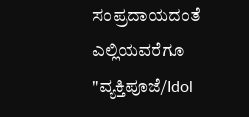ಸಂಪ್ರದಾಯದಂತೆ ಎಲ್ಲಿಯವರೆಗೂ "ವ್ಯಕ್ತಿಪೂಜೆ/Idol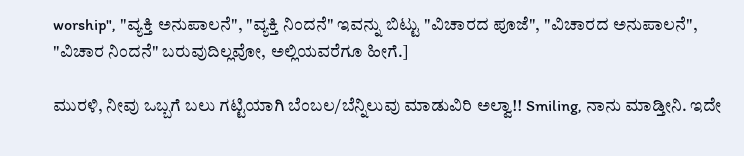worship", "ವ್ಯಕ್ತಿ ಅನುಪಾಲನೆ", "ವ್ಯಕ್ತಿ ನಿಂದನೆ" ಇವನ್ನು ಬಿಟ್ಟು "ವಿಚಾರದ ಪೂಜೆ", "ವಿಚಾರದ ಅನುಪಾಲನೆ", "ವಿಚಾರ ನಿಂದನೆ" ಬರುವುದಿಲ್ಲವೋ, ಅಲ್ಲಿಯವರೆಗೂ ಹೀಗೆ.]

ಮುರಳಿ, ನೀವು ಒಬ್ಬಗೆ ಬಲು ಗಟ್ಟಿಯಾಗಿ ಬೆಂಬಲ/ಬೆನ್ನಿಲುವು ಮಾಡುವಿರಿ ಅಲ್ವಾ!! Smiling, ನಾನು ಮಾಡ್ತೀನಿ. ಇದೇ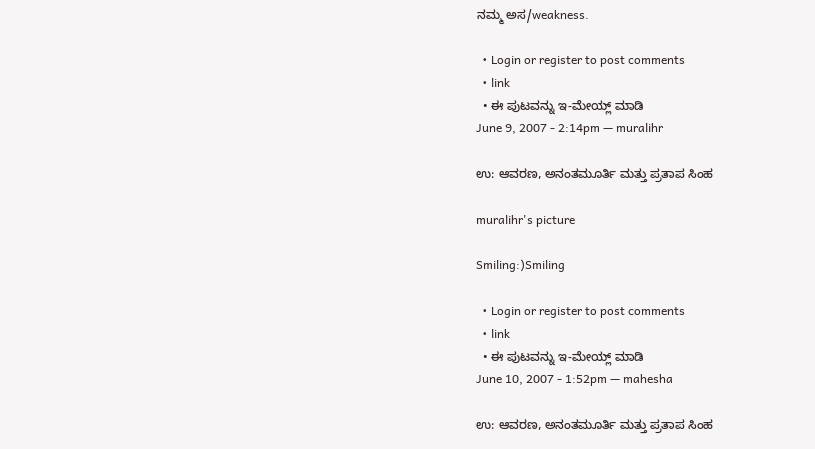ನಮ್ಮ ಅಸ/weakness.

  • Login or register to post comments
  • link
  • ಈ ಪುಟವನ್ನು ಇ-ಮೇಯ್ಲ್ ಮಾಡಿ
June 9, 2007 - 2:14pm — muralihr

ಉ: ಆವರಣ, ಅನಂತಮೂರ್ತಿ ಮತ್ತು ಪ್ರತಾಪ ಸಿಂಹ

muralihr's picture

Smiling:)Smiling

  • Login or register to post comments
  • link
  • ಈ ಪುಟವನ್ನು ಇ-ಮೇಯ್ಲ್ ಮಾಡಿ
June 10, 2007 - 1:52pm — mahesha

ಉ: ಆವರಣ, ಅನಂತಮೂರ್ತಿ ಮತ್ತು ಪ್ರತಾಪ ಸಿಂಹ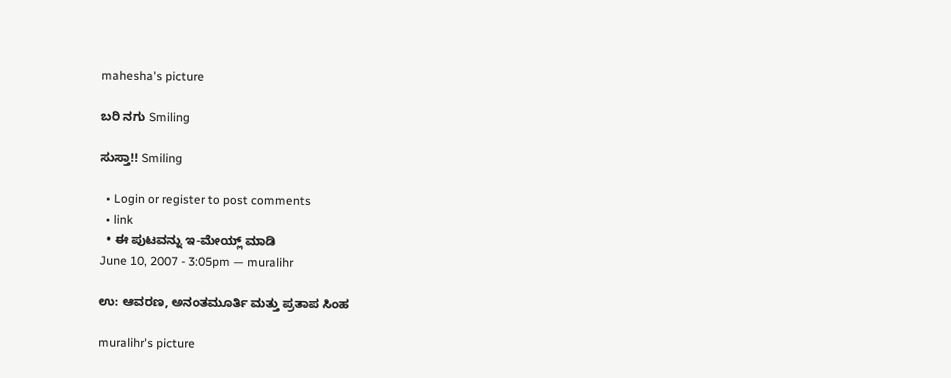mahesha's picture

ಬರಿ ನಗು Smiling

ಸುಸ್ತಾ!! Smiling

  • Login or register to post comments
  • link
  • ಈ ಪುಟವನ್ನು ಇ-ಮೇಯ್ಲ್ ಮಾಡಿ
June 10, 2007 - 3:05pm — muralihr

ಉ: ಆವರಣ, ಅನಂತಮೂರ್ತಿ ಮತ್ತು ಪ್ರತಾಪ ಸಿಂಹ

muralihr's picture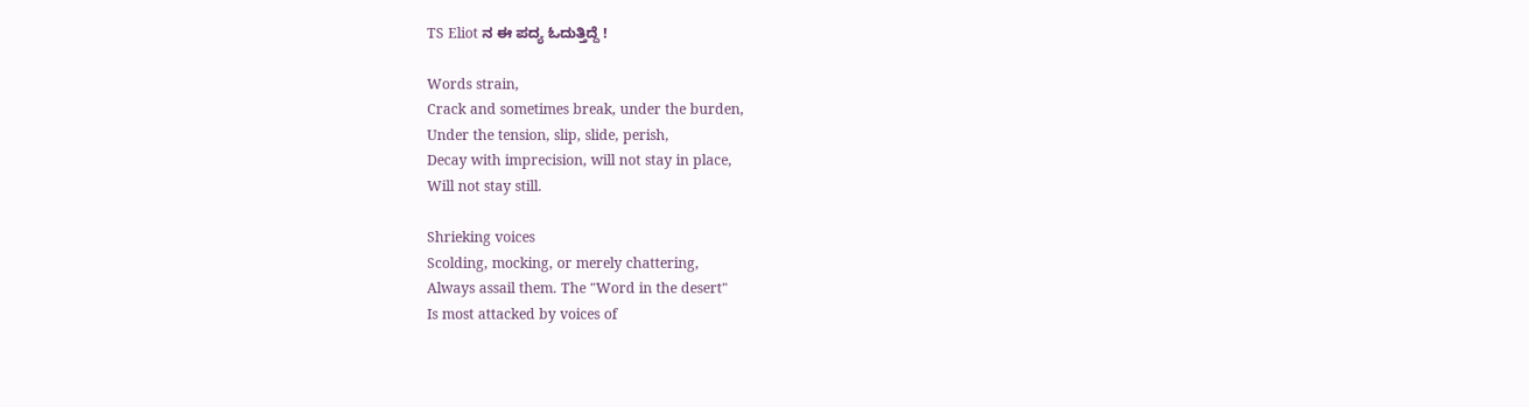TS Eliot ನ ಈ ಪದ್ಯ ಓದುತ್ತಿದ್ದೆ !

Words strain,
Crack and sometimes break, under the burden,
Under the tension, slip, slide, perish,
Decay with imprecision, will not stay in place,
Will not stay still.

Shrieking voices
Scolding, mocking, or merely chattering,
Always assail them. The "Word in the desert"
Is most attacked by voices of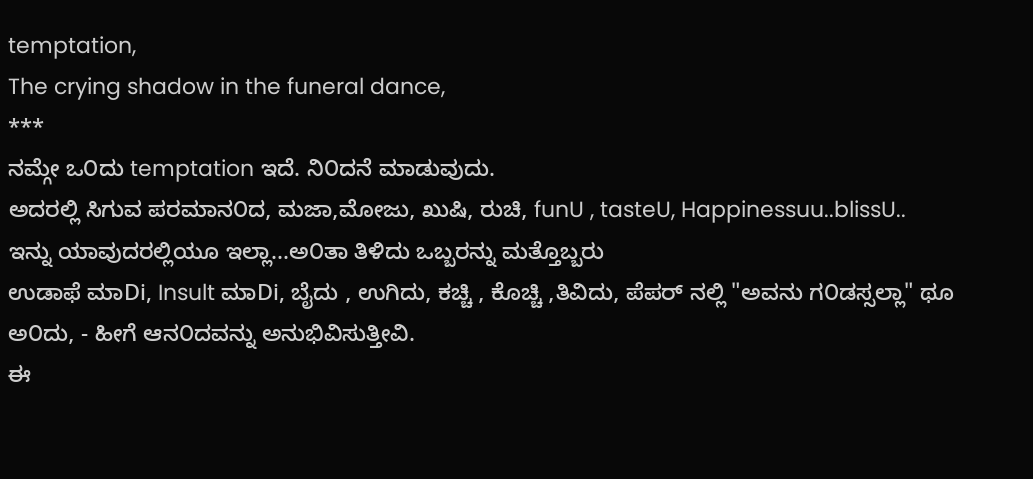temptation,
The crying shadow in the funeral dance,
***
ನಮ್ಗೇ ಒ೦ದು temptation ಇದೆ. ನಿ೦ದನೆ ಮಾಡುವುದು.
ಅದರಲ್ಲಿ ಸಿಗುವ ಪರಮಾನ೦ದ, ಮಜಾ,ಮೋಜು, ಖುಷಿ, ರುಚಿ, funU , tasteU, Happinessuu..blissU..
ಇನ್ನು ಯಾವುದರಲ್ಲಿಯೂ ಇಲ್ಲಾ...ಅ೦ತಾ ತಿಳಿದು ಒಬ್ಬರನ್ನು ಮತ್ತೊಬ್ಬರು
ಉಡಾಫೆ ಮಾDi, Insult ಮಾDi, ಬೈದು , ಉಗಿದು, ಕಚ್ಚಿ , ಕೊಚ್ಚಿ ,ತಿವಿದು, ಪೆಪರ್ ನಲ್ಲಿ "ಅವನು ಗ೦ಡಸ್ಸಲ್ಲಾ" ಥೂ ಅ೦ದು, - ಹೀಗೆ ಆನ೦ದವನ್ನು ಅನುಭಿವಿಸುತ್ತೀವಿ.
ಈ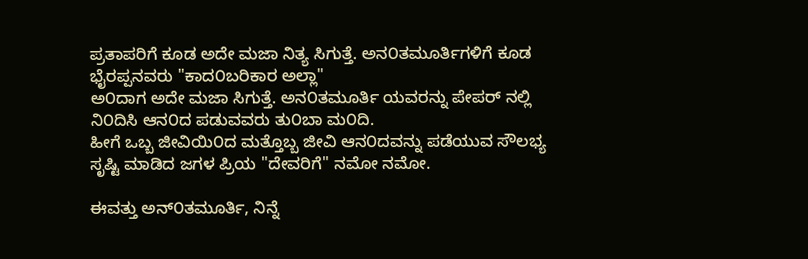ಪ್ರತಾಪರಿಗೆ ಕೂಡ ಅದೇ ಮಜಾ ನಿತ್ಯ ಸಿಗುತ್ತೆ. ಅನ೦ತಮೂರ್ತಿಗಳಿಗೆ ಕೂಡ ಭೈರಪ್ಪನವರು "ಕಾದ೦ಬರಿಕಾರ ಅಲ್ಲಾ"
ಅ೦ದಾಗ ಅದೇ ಮಜಾ ಸಿಗುತ್ತೆ. ಅನ೦ತಮೂರ್ತಿ ಯವರನ್ನು ಪೇಪರ್ ನಲ್ಲಿ ನಿ೦ದಿಸಿ ಆನ೦ದ ಪಡುವವರು ತು೦ಬಾ ಮ೦ದಿ.
ಹೀಗೆ ಒಬ್ಬ ಜೀವಿಯಿ೦ದ ಮತ್ತೊಬ್ಬ ಜೀವಿ ಆನ೦ದವನ್ನು ಪಡೆಯುವ ಸೌಲಭ್ಯ ಸೃಷ್ಟಿ ಮಾಡಿದ ಜಗಳ ಪ್ರಿಯ "ದೇವರಿಗೆ" ನಮೋ ನಮೋ.

ಈವತ್ತು ಅನ್೦ತಮೂರ್ತಿ, ನಿನ್ನೆ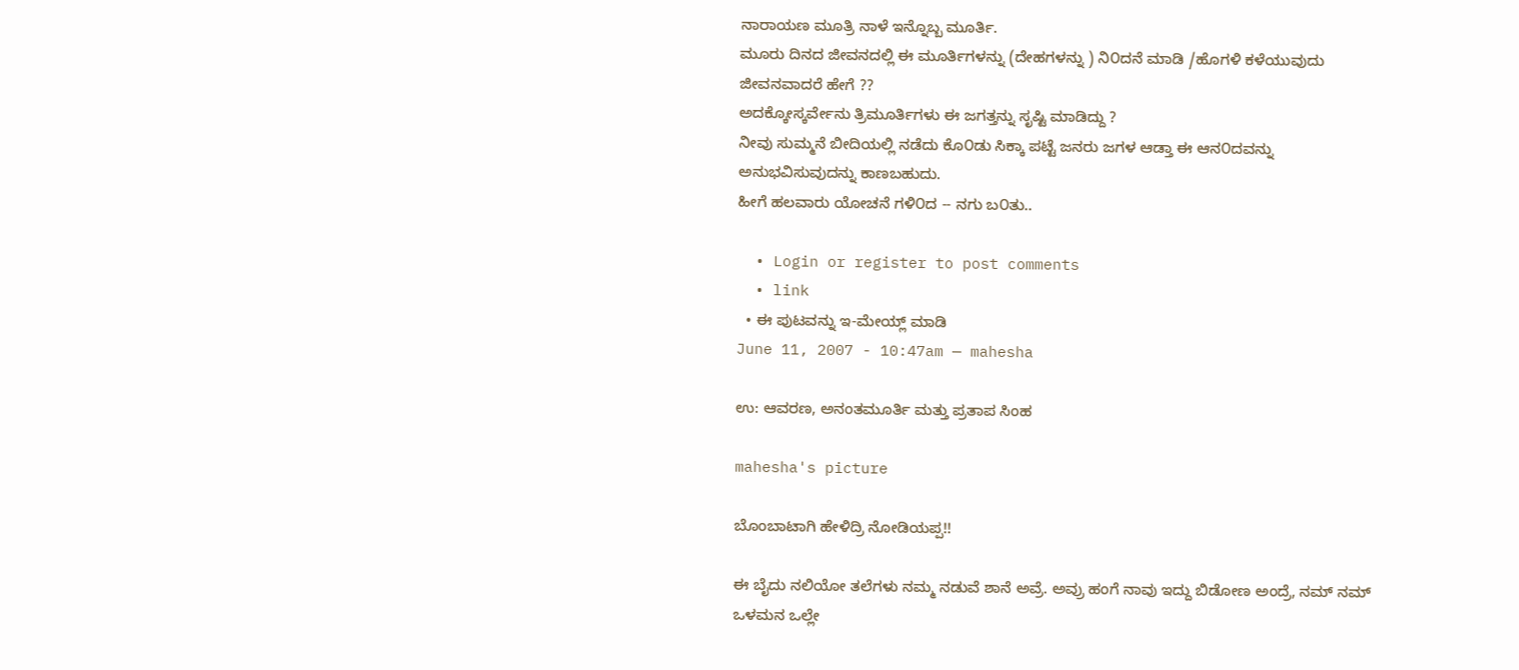ನಾರಾಯಣ ಮೂತ್ರಿ ನಾಳೆ ಇನ್ನೊಬ್ಬ ಮೂರ್ತಿ.
ಮೂರು ದಿನದ ಜೀವನದಲ್ಲಿ ಈ ಮೂರ್ತಿಗಳನ್ನು (ದೇಹಗಳನ್ನು ) ನಿ೦ದನೆ ಮಾಡಿ /ಹೊಗಳಿ ಕಳೆಯುವುದು ಜೀವನವಾದರೆ ಹೇಗೆ ??
ಅದಕ್ಕೋಸ್ಕರ್ವೇನು ತ್ರಿಮೂರ್ತಿಗಳು ಈ ಜಗತ್ತನ್ನು ಸೃಷ್ಟಿ ಮಾಡಿದ್ದು ?
ನೀವು ಸುಮ್ಮನೆ ಬೀದಿಯಲ್ಲಿ ನಡೆದು ಕೊ೦ಡು ಸಿಕ್ಕಾ ಪಟ್ಟೆ ಜನರು ಜಗಳ ಆಡ್ತಾ ಈ ಆನ೦ದವನ್ನು ಅನುಭವಿಸುವುದನ್ನು ಕಾಣಬಹುದು.
ಹೀಗೆ ಹಲವಾರು ಯೋಚನೆ ಗಳಿ೦ದ -- ನಗು ಬ೦ತು..

  • Login or register to post comments
  • link
  • ಈ ಪುಟವನ್ನು ಇ-ಮೇಯ್ಲ್ ಮಾಡಿ
June 11, 2007 - 10:47am — mahesha

ಉ: ಆವರಣ, ಅನಂತಮೂರ್ತಿ ಮತ್ತು ಪ್ರತಾಪ ಸಿಂಹ

mahesha's picture

ಬೊಂಬಾಟಾಗಿ ಹೇಳಿದ್ರಿ ನೋಡಿಯಪ್ಪ!!

ಈ ಬೈದು ನಲಿಯೋ ತಲೆಗಳು ನಮ್ಮ ನಡುವೆ ಶಾನೆ ಅವ್ರೆ. ಅವ್ರು ಹಂಗೆ ನಾವು ಇದ್ದು ಬಿಡೋಣ ಅಂದ್ರೆ, ನಮ್ ನಮ್ ಒಳಮನ ಒಲ್ಲೇ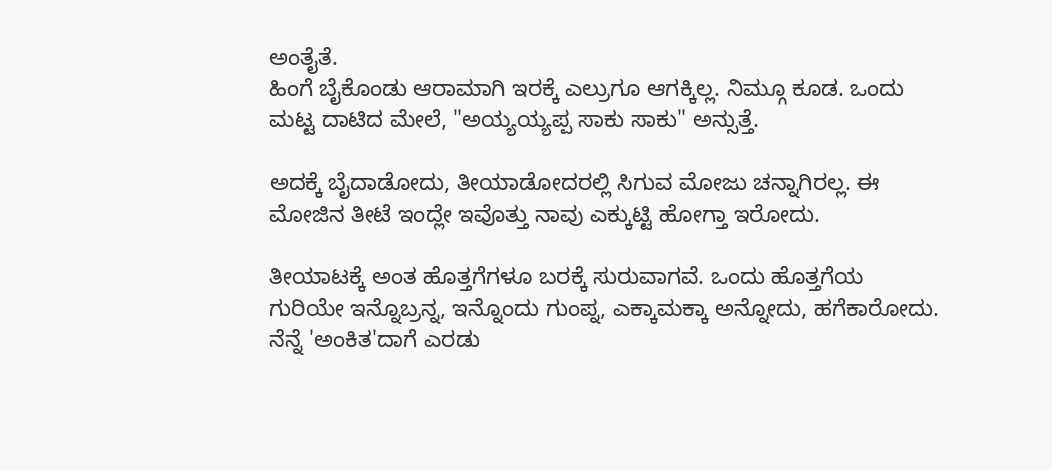ಅಂತೈತೆ.
ಹಿಂಗೆ ಬೈಕೊಂಡು ಆರಾಮಾಗಿ ಇರಕ್ಕೆ ಎಲ್ರುಗೂ ಆಗಕ್ಕಿಲ್ಲ. ನಿಮ್ಗೂ ಕೂಡ. ಒಂದು ಮಟ್ಟ ದಾಟಿದ ಮೇಲೆ, "ಅಯ್ಯಯ್ಯಪ್ಪ ಸಾಕು ಸಾಕು" ಅನ್ಸುತ್ತೆ.

ಅದಕ್ಕೆ ಬೈದಾಡೋದು, ತೀಯಾಡೋದರಲ್ಲಿ ಸಿಗುವ ಮೋಜು ಚನ್ನಾಗಿರಲ್ಲ. ಈ ಮೋಜಿನ ತೀಟೆ ಇಂದ್ಲೇ ಇವೊತ್ತು ನಾವು ಎಕ್ಕುಟ್ಟಿ ಹೋಗ್ತಾ ಇರೋದು.

ತೀಯಾಟಕ್ಕೆ ಅಂತ ಹೊತ್ತಗೆಗಳೂ ಬರಕ್ಕೆ ಸುರುವಾಗವೆ. ಒಂದು ಹೊತ್ತಗೆಯ ಗುರಿಯೇ ಇನ್ನೊಬ್ರನ್ನ, ಇನ್ನೊಂದು ಗುಂಪ್ನ, ಎಕ್ಕಾಮಕ್ಕಾ ಅನ್ನೋದು, ಹಗೆಕಾರೋದು.
ನೆನ್ನೆ 'ಅಂಕಿತ'ದಾಗೆ ಎರಡು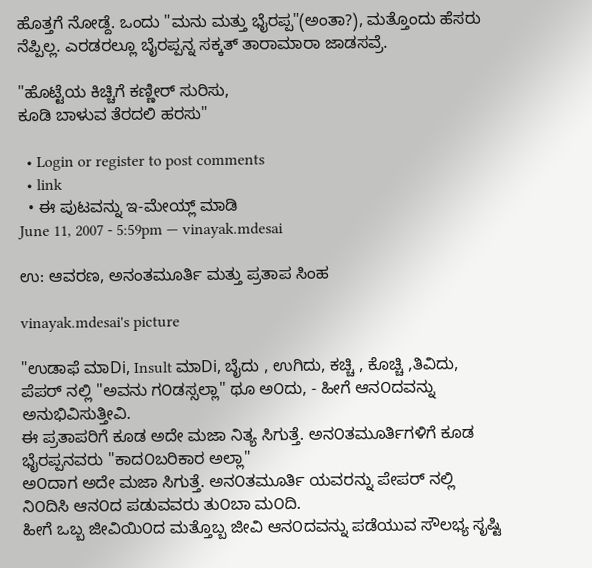ಹೊತ್ತಗೆ ನೋಡ್ದೆ. ಒಂದು "ಮನು ಮತ್ತು ಭೈರಪ್ಪ"(ಅಂತಾ?), ಮತ್ತೊಂದು ಹೆಸರು ನೆಪ್ಪಿಲ್ಲ. ಎರಡರಲ್ಲೂ ಬೈರಪ್ಪನ್ನ ಸಕ್ಕತ್ ತಾರಾಮಾರಾ ಜಾಡಸವ್ರೆ.

"ಹೊಟ್ಟೆಯ ಕಿಚ್ಚಿಗೆ ಕಣ್ಣೀರ್‍ ಸುರಿಸು,
ಕೂಡಿ ಬಾಳುವ ತೆರದಲಿ ಹರಸು"

  • Login or register to post comments
  • link
  • ಈ ಪುಟವನ್ನು ಇ-ಮೇಯ್ಲ್ ಮಾಡಿ
June 11, 2007 - 5:59pm — vinayak.mdesai

ಉ: ಆವರಣ, ಅನಂತಮೂರ್ತಿ ಮತ್ತು ಪ್ರತಾಪ ಸಿಂಹ

vinayak.mdesai's picture

"ಉಡಾಫೆ ಮಾDi, Insult ಮಾDi, ಬೈದು , ಉಗಿದು, ಕಚ್ಚಿ , ಕೊಚ್ಚಿ ,ತಿವಿದು, ಪೆಪರ್ ನಲ್ಲಿ "ಅವನು ಗ೦ಡಸ್ಸಲ್ಲಾ" ಥೂ ಅ೦ದು, - ಹೀಗೆ ಆನ೦ದವನ್ನು ಅನುಭಿವಿಸುತ್ತೀವಿ.
ಈ ಪ್ರತಾಪರಿಗೆ ಕೂಡ ಅದೇ ಮಜಾ ನಿತ್ಯ ಸಿಗುತ್ತೆ. ಅನ೦ತಮೂರ್ತಿಗಳಿಗೆ ಕೂಡ ಭೈರಪ್ಪನವರು "ಕಾದ೦ಬರಿಕಾರ ಅಲ್ಲಾ"
ಅ೦ದಾಗ ಅದೇ ಮಜಾ ಸಿಗುತ್ತೆ. ಅನ೦ತಮೂರ್ತಿ ಯವರನ್ನು ಪೇಪರ್ ನಲ್ಲಿ ನಿ೦ದಿಸಿ ಆನ೦ದ ಪಡುವವರು ತು೦ಬಾ ಮ೦ದಿ.
ಹೀಗೆ ಒಬ್ಬ ಜೀವಿಯಿ೦ದ ಮತ್ತೊಬ್ಬ ಜೀವಿ ಆನ೦ದವನ್ನು ಪಡೆಯುವ ಸೌಲಭ್ಯ ಸೃಷ್ಟಿ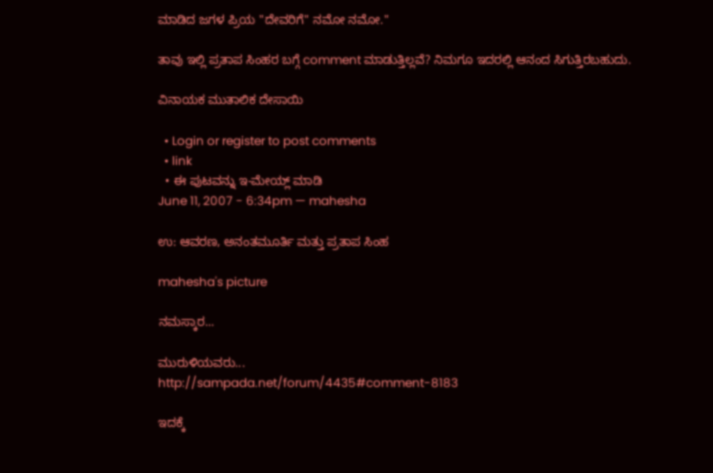ಮಾಡಿದ ಜಗಳ ಪ್ರಿಯ "ದೇವರಿಗೆ" ನಮೋ ನಮೋ."

ತಾವು ಇಲ್ಲಿ ಪ್ರತಾಪ ಸಿಂಹರ ಬಗ್ಗೆ comment ಮಾಡುತ್ತಿಲ್ಲವೆ? ನಿಮಗೂ ಇದರಲ್ಲಿ ಆನಂದ ಸಿಗುತ್ತಿರಬಹುದು.

ವಿನಾಯಕ ಮುತಾಲಿಕ ದೇಸಾಯಿ

  • Login or register to post comments
  • link
  • ಈ ಪುಟವನ್ನು ಇ-ಮೇಯ್ಲ್ ಮಾಡಿ
June 11, 2007 - 6:34pm — mahesha

ಉ: ಆವರಣ, ಅನಂತಮೂರ್ತಿ ಮತ್ತು ಪ್ರತಾಪ ಸಿಂಹ

mahesha's picture

ನಮಸ್ಕಾರ...

ಮುರುಳಿಯವರು...
http://sampada.net/forum/4435#comment-8183

ಇದಕ್ಕೆ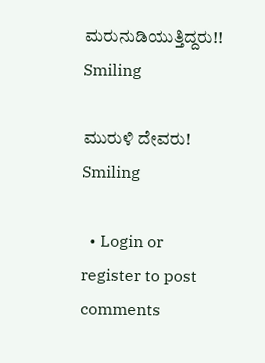ಮರುನುಡಿಯುತ್ತಿದ್ದರು!! Smiling

ಮುರುಳಿ ದೇವರು! Smiling

  • Login or register to post comments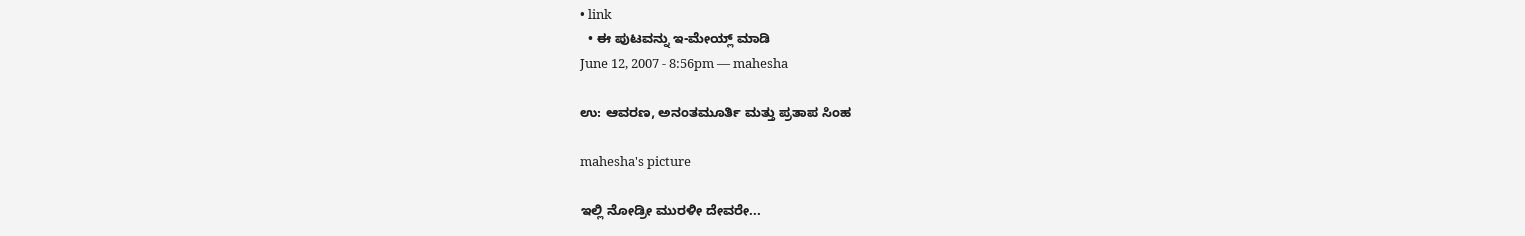• link
  • ಈ ಪುಟವನ್ನು ಇ-ಮೇಯ್ಲ್ ಮಾಡಿ
June 12, 2007 - 8:56pm — mahesha

ಉ: ಆವರಣ, ಅನಂತಮೂರ್ತಿ ಮತ್ತು ಪ್ರತಾಪ ಸಿಂಹ

mahesha's picture

ಇಲ್ಲಿ ನೋಡ್ರೀ ಮುರಳೀ ದೇವರೇ...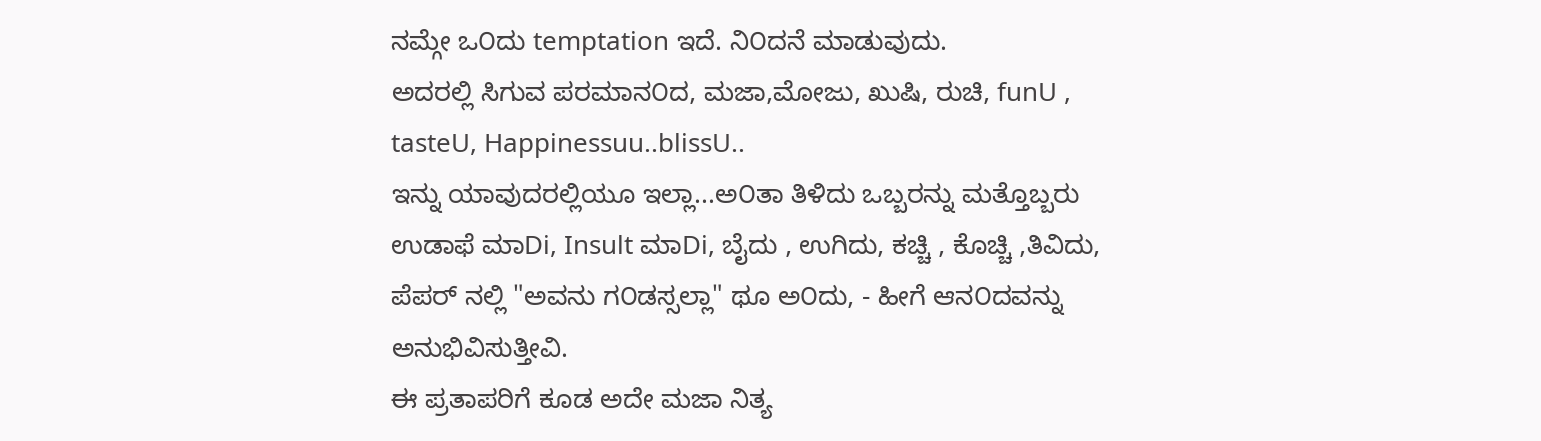ನಮ್ಗೇ ಒ೦ದು temptation ಇದೆ. ನಿ೦ದನೆ ಮಾಡುವುದು.
ಅದರಲ್ಲಿ ಸಿಗುವ ಪರಮಾನ೦ದ, ಮಜಾ,ಮೋಜು, ಖುಷಿ, ರುಚಿ, funU , tasteU, Happinessuu..blissU..
ಇನ್ನು ಯಾವುದರಲ್ಲಿಯೂ ಇಲ್ಲಾ...ಅ೦ತಾ ತಿಳಿದು ಒಬ್ಬರನ್ನು ಮತ್ತೊಬ್ಬರು
ಉಡಾಫೆ ಮಾDi, Insult ಮಾDi, ಬೈದು , ಉಗಿದು, ಕಚ್ಚಿ , ಕೊಚ್ಚಿ ,ತಿವಿದು, ಪೆಪರ್ ನಲ್ಲಿ "ಅವನು ಗ೦ಡಸ್ಸಲ್ಲಾ" ಥೂ ಅ೦ದು, - ಹೀಗೆ ಆನ೦ದವನ್ನು ಅನುಭಿವಿಸುತ್ತೀವಿ.
ಈ ಪ್ರತಾಪರಿಗೆ ಕೂಡ ಅದೇ ಮಜಾ ನಿತ್ಯ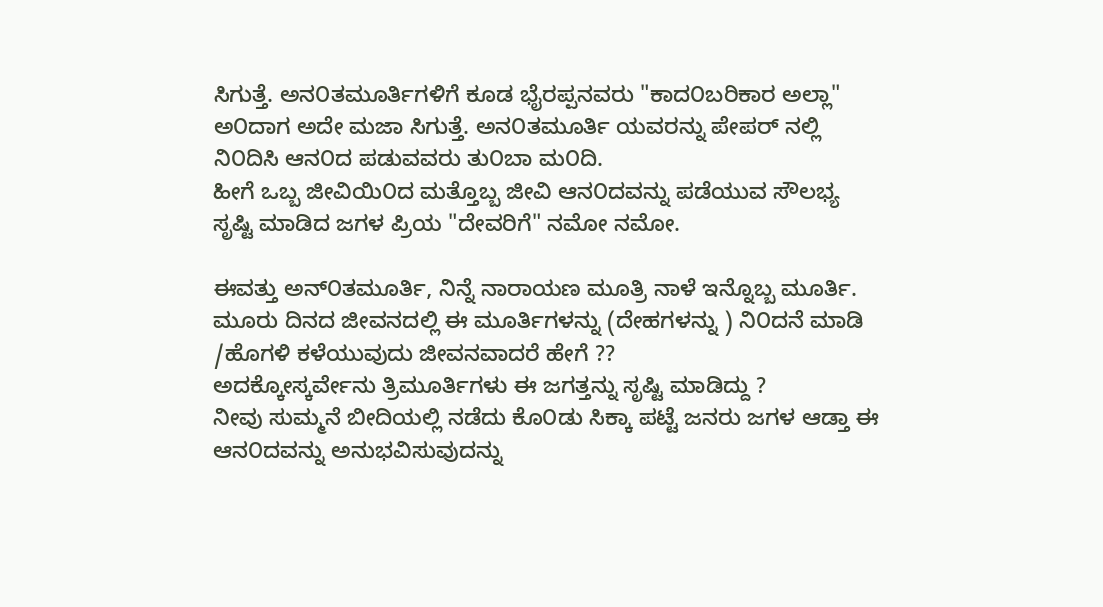ಸಿಗುತ್ತೆ. ಅನ೦ತಮೂರ್ತಿಗಳಿಗೆ ಕೂಡ ಭೈರಪ್ಪನವರು "ಕಾದ೦ಬರಿಕಾರ ಅಲ್ಲಾ"
ಅ೦ದಾಗ ಅದೇ ಮಜಾ ಸಿಗುತ್ತೆ. ಅನ೦ತಮೂರ್ತಿ ಯವರನ್ನು ಪೇಪರ್ ನಲ್ಲಿ ನಿ೦ದಿಸಿ ಆನ೦ದ ಪಡುವವರು ತು೦ಬಾ ಮ೦ದಿ.
ಹೀಗೆ ಒಬ್ಬ ಜೀವಿಯಿ೦ದ ಮತ್ತೊಬ್ಬ ಜೀವಿ ಆನ೦ದವನ್ನು ಪಡೆಯುವ ಸೌಲಭ್ಯ ಸೃಷ್ಟಿ ಮಾಡಿದ ಜಗಳ ಪ್ರಿಯ "ದೇವರಿಗೆ" ನಮೋ ನಮೋ.

ಈವತ್ತು ಅನ್೦ತಮೂರ್ತಿ, ನಿನ್ನೆ ನಾರಾಯಣ ಮೂತ್ರಿ ನಾಳೆ ಇನ್ನೊಬ್ಬ ಮೂರ್ತಿ.
ಮೂರು ದಿನದ ಜೀವನದಲ್ಲಿ ಈ ಮೂರ್ತಿಗಳನ್ನು (ದೇಹಗಳನ್ನು ) ನಿ೦ದನೆ ಮಾಡಿ /ಹೊಗಳಿ ಕಳೆಯುವುದು ಜೀವನವಾದರೆ ಹೇಗೆ ??
ಅದಕ್ಕೋಸ್ಕರ್ವೇನು ತ್ರಿಮೂರ್ತಿಗಳು ಈ ಜಗತ್ತನ್ನು ಸೃಷ್ಟಿ ಮಾಡಿದ್ದು ?
ನೀವು ಸುಮ್ಮನೆ ಬೀದಿಯಲ್ಲಿ ನಡೆದು ಕೊ೦ಡು ಸಿಕ್ಕಾ ಪಟ್ಟೆ ಜನರು ಜಗಳ ಆಡ್ತಾ ಈ ಆನ೦ದವನ್ನು ಅನುಭವಿಸುವುದನ್ನು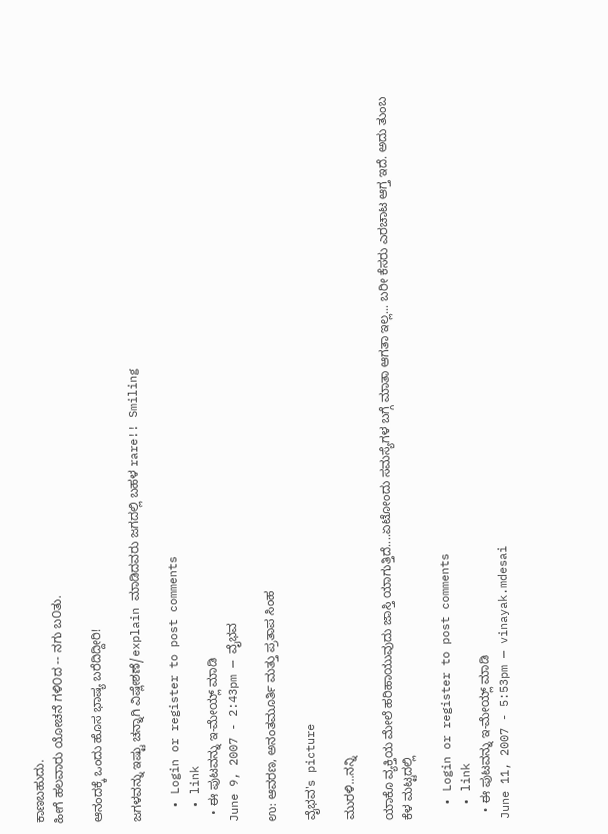ಕಾಣಬಹುದು.
ಹೀಗೆ ಹಲವಾರು ಯೋಚನೆ ಗಳಿ೦ದ -- ನಗು ಬ೦ತು.

ಆನಂದಕ್ಕೆ ಒಂದು ಹೊಸ ಭಾಷ್ಯ ಬರೆದಿದ್ದೀರಿ!

ಜಗಳವನ್ನು ಇಷ್ಟು ಚನ್ನಾಗಿ ವಿಷ್ಲೇಶಣೆ/explain ಮಾಡಿದವರು ಜಗದಲ್ಲಿ ಬಹಳ rare!! Smiling

  • Login or register to post comments
  • link
  • ಈ ಪುಟವನ್ನು ಇ-ಮೇಯ್ಲ್ ಮಾಡಿ
June 9, 2007 - 2:43pm — ವೈಭವ

ಉ: ಆವರಣ, ಅನಂತಮೂರ್ತಿ ಮತ್ತು ಪ್ರತಾಪ ಸಿಂಹ

ವೈಭವ's picture

ಮುರಳಿ...ನನ್ನಿ

ಯಾಕೊ ವ್ಯಕ್ತಿಯ ಮೇಲೆ ಹರಿಹಾಯುವುದು ಜಾಸ್ತಿ ಯಾಗುತ್ತಿದೆ....ಏಟೋಂದು ಸಮಸ್ಯೆಗಳ ಬಗ್ಗೆ ಮಾತಾ ಆಗತಾ ಇಲ್ಲ... ಬರೀ ಕೆಸರು ಎರಚಾಟ ಆಗ್ತ ಇದೆ. ಅದು ತುಂಬ ಕೆಳ ಮಟ್ಟದಲ್ಲಿ

  • Login or register to post comments
  • link
  • ಈ ಪುಟವನ್ನು ಇ-ಮೇಯ್ಲ್ ಮಾಡಿ
June 11, 2007 - 5:53pm — vinayak.mdesai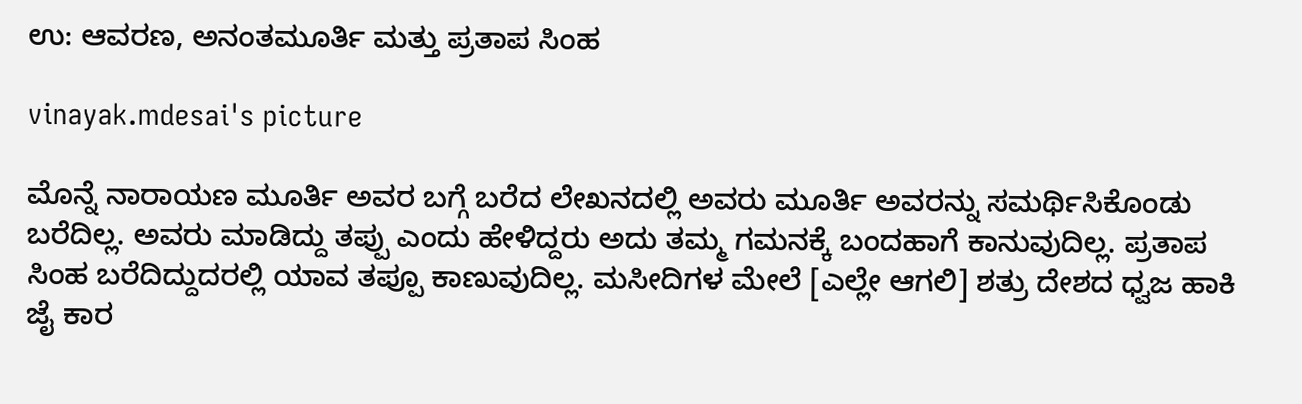ಉ: ಆವರಣ, ಅನಂತಮೂರ್ತಿ ಮತ್ತು ಪ್ರತಾಪ ಸಿಂಹ

vinayak.mdesai's picture

ಮೊನ್ನೆ ನಾರಾಯಣ ಮೂರ್ತಿ ಅವರ ಬಗ್ಗೆ ಬರೆದ ಲೇಖನದಲ್ಲಿ ಅವರು ಮೂರ್ತಿ ಅವರನ್ನು ಸಮರ್ಥಿಸಿಕೊಂಡು ಬರೆದಿಲ್ಲ. ಅವರು ಮಾಡಿದ್ದು ತಪ್ಪು ಎಂದು ಹೇಳಿದ್ದರು ಅದು ತಮ್ಮ ಗಮನಕ್ಕೆ ಬಂದಹಾಗೆ ಕಾನುವುದಿಲ್ಲ. ಪ್ರತಾಪ ಸಿಂಹ ಬರೆದಿದ್ದುದರಲ್ಲಿ ಯಾವ ತಪ್ಪೂ ಕಾಣುವುದಿಲ್ಲ. ಮಸೀದಿಗಳ ಮೇಲೆ [ಎಲ್ಲೇ ಆಗಲಿ] ಶತ್ರು ದೇಶದ ಧ್ವಜ ಹಾಕಿ ಜೈ ಕಾರ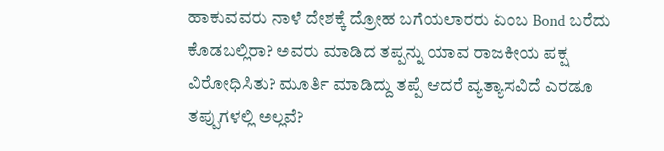ಹಾಕುವವರು ನಾಳೆ ದೇಶಕ್ಕೆ ದ್ರೋಹ ಬಗೆಯಲಾರರು ಏಂಬ Bond ಬರೆದು ಕೊಡಬಲ್ಲಿರಾ? ಅವರು ಮಾಡಿದ ತಪ್ಪನ್ನು ಯಾವ ರಾಜಕೀಯ ಪಕ್ಷ ವಿರೋಧಿಸಿತು? ಮೂರ್ತಿ ಮಾಡಿದ್ದು ತಪ್ಪೆ ಆದರೆ ವ್ಯತ್ಯಾಸವಿದೆ ಎರಡೂ ತಪ್ಪುಗಳಲ್ಲಿ ಅಲ್ಲವೆ?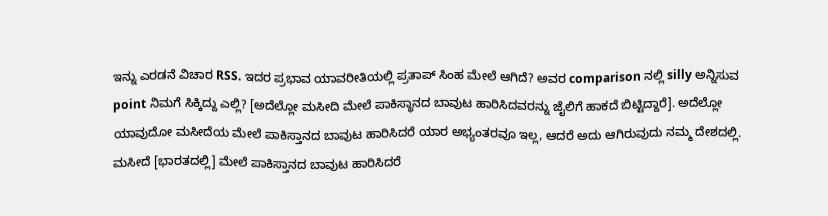ಇನ್ನು ಎರಡನೆ ವಿಚಾರ RSS. ಇದರ ಪ್ರಭಾವ ಯಾವರೀತಿಯಲ್ಲಿ ಪ್ರತಾಪ್ ಸಿಂಹ ಮೇಲೆ ಆಗಿದೆ? ಅವರ comparison ನಲ್ಲಿ silly ಅನ್ನಿಸುವ point ನಿಮಗೆ ಸಿಕ್ಕಿದ್ದು ಎಲ್ಲಿ? [ಅದೆಲ್ಲೋ ಮಸೀದಿ ಮೇಲೆ ಪಾಕಿಸ್ಥಾನದ ಬಾವುಟ ಹಾರಿಸಿದವರನ್ನು ಜೈಲಿಗೆ ಹಾಕದೆ ಬಿಟ್ಟಿದ್ದಾರೆ]. ಅದೆಲ್ಲೋ ಯಾವುದೋ ಮಸೀದೆಯ ಮೇಲೆ ಪಾಕಿಸ್ತಾನದ ಬಾವುಟ ಹಾರಿಸಿದರೆ ಯಾರ ಅಭ್ಯಂತರವೂ ಇಲ್ಲ, ಆದರೆ ಅದು ಆಗಿರುವುದು ನಮ್ಮ ದೇಶದಲ್ಲಿ. ಮಸೀದೆ [ಭಾರತದಲ್ಲಿ] ಮೇಲೆ ಪಾಕಿಸ್ತಾನದ ಬಾವುಟ ಹಾರಿಸಿದರೆ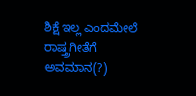ಶಿಕ್ಷೆ ಇಲ್ಲ ಎಂದಮೇಲೆ ರಾಷ್ತ್ರಗೀತೆಗೆ ಅವಮಾನ(?)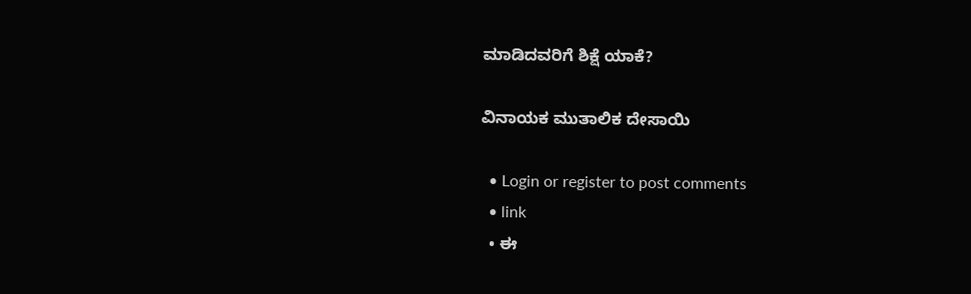ಮಾಡಿದವರಿಗೆ ಶಿಕ್ಷೆ ಯಾಕೆ?

ವಿನಾಯಕ ಮುತಾಲಿಕ ದೇಸಾಯಿ

  • Login or register to post comments
  • link
  • ಈ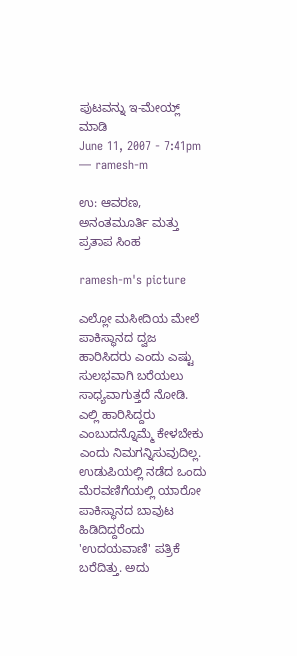ಪುಟವನ್ನು ಇ-ಮೇಯ್ಲ್ ಮಾಡಿ
June 11, 2007 - 7:41pm — ramesh-m

ಉ: ಆವರಣ, ಅನಂತಮೂರ್ತಿ ಮತ್ತು ಪ್ರತಾಪ ಸಿಂಹ

ramesh-m's picture

ಎಲ್ಲೋ ಮಸೀದಿಯ ಮೇಲೆ ಪಾಕಿಸ್ಥಾನದ ದ್ವಜ ಹಾರಿಸಿದರು ಎಂದು ಎಷ್ಟು ಸುಲಭವಾಗಿ ಬರೆಯಲು ಸಾಧ್ಯವಾಗುತ್ತದೆ ನೋಡಿ. ಎಲ್ಲಿ ಹಾರಿಸಿದ್ದರು ಎಂಬುದನ್ನೊಮ್ಮೆ ಕೇಳಬೇಕು ಎಂದು ನಿಮಗನ್ನಿಸುವುದಿಲ್ಲ. ಉಡುಪಿಯಲ್ಲಿ ನಡೆದ ಒಂದು ಮೆರವಣಿಗೆಯಲ್ಲಿ ಯಾರೋ ಪಾಕಿಸ್ಥಾನದ ಬಾವುಟ ಹಿಡಿದಿದ್ದರೆಂದು 'ಉದಯವಾಣಿ' ಪತ್ರಿಕೆ ಬರೆದಿತ್ತು. ಅದು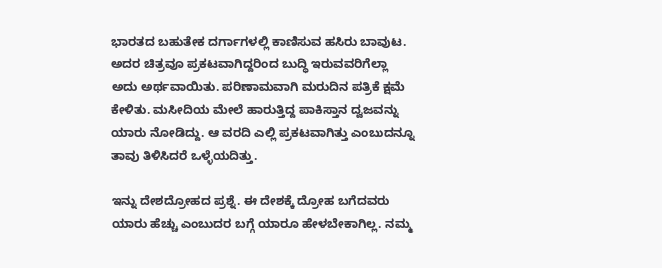ಭಾರತದ ಬಹುತೇಕ ದರ್ಗಾಗಳಲ್ಲಿ ಕಾಣಿಸುವ ಹಸಿರು ಬಾವುಟ. ಅದರ ಚಿತ್ರವೂ ಪ್ರಕಟವಾಗಿದ್ದರಿಂದ ಬುದ್ಧಿ ಇರುವವರಿಗೆಲ್ಲಾ ಅದು ಅರ್ಥವಾಯಿತು. ಪರಿಣಾಮವಾಗಿ ಮರುದಿನ ಪತ್ರಿಕೆ ಕ್ಷಮೆ ಕೇಳಿತು. ಮಸೀದಿಯ ಮೇಲೆ ಹಾರುತ್ತಿದ್ದ ಪಾಕಿಸ್ತಾನ ದ್ವಜವನ್ನು ಯಾರು ನೋಡಿದ್ದು. ಆ ವರದಿ ಎಲ್ಲಿ ಪ್ರಕಟವಾಗಿತ್ತು ಎಂಬುದನ್ನೂ ತಾವು ತಿಳಿಸಿದರೆ ಒಳ್ಳೆಯದಿತ್ತು.

ಇನ್ನು ದೇಶದ್ರೋಹದ ಪ್ರಶ್ನೆ. ಈ ದೇಶಕ್ಕೆ ದ್ರೋಹ ಬಗೆದವರು ಯಾರು ಹೆಚ್ಚು ಎಂಬುದರ ಬಗ್ಗೆ ಯಾರೂ ಹೇಳಬೇಕಾಗಿಲ್ಲ. ನಮ್ಮ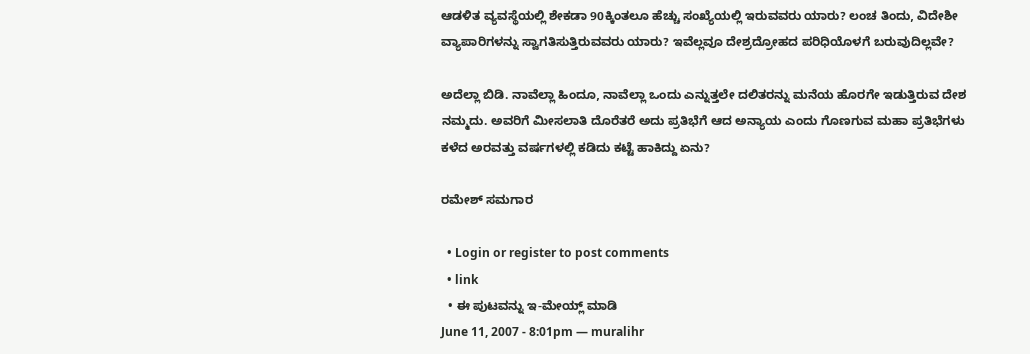ಆಡಳಿತ ವ್ಯವಸ್ಥೆಯಲ್ಲಿ ಶೇಕಡಾ 90ಕ್ಕಿಂತಲೂ ಹೆಚ್ಚು ಸಂಖ್ಯೆಯಲ್ಲಿ ಇರುವವರು ಯಾರು? ಲಂಚ ತಿಂದು, ವಿದೇಶೀ ವ್ಯಾಪಾರಿಗಳನ್ನು ಸ್ವಾಗತಿಸುತ್ತಿರುವವರು ಯಾರು? ಇವೆಲ್ಲವೂ ದೇಶ್ರದ್ರೋಹದ ಪರಿಧಿಯೊಳಗೆ ಬರುವುದಿಲ್ಲವೇ?

ಅದೆಲ್ಲಾ ಬಿಡಿ. ನಾವೆಲ್ಲಾ ಹಿಂದೂ, ನಾವೆಲ್ಲಾ ಒಂದು ಎನ್ನುತ್ತಲೇ ದಲಿತರನ್ನು ಮನೆಯ ಹೊರಗೇ ಇಡುತ್ತಿರುವ ದೇಶ ನಮ್ಮದು. ಅವರಿಗೆ ಮೀಸಲಾತಿ ದೊರೆತರೆ ಅದು ಪ್ರತಿಭೆಗೆ ಆದ ಅನ್ಯಾಯ ಎಂದು ಗೊಣಗುವ ಮಹಾ ಪ್ರತಿಭೆಗಳು ಕಳೆದ ಅರವತ್ತು ವರ್ಷಗಳಲ್ಲಿ ಕಡಿದು ಕಟ್ಟೆ ಹಾಕಿದ್ದು ಏನು?

ರಮೇಶ್ ಸಮಗಾರ

  • Login or register to post comments
  • link
  • ಈ ಪುಟವನ್ನು ಇ-ಮೇಯ್ಲ್ ಮಾಡಿ
June 11, 2007 - 8:01pm — muralihr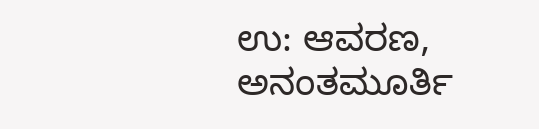ಉ: ಆವರಣ, ಅನಂತಮೂರ್ತಿ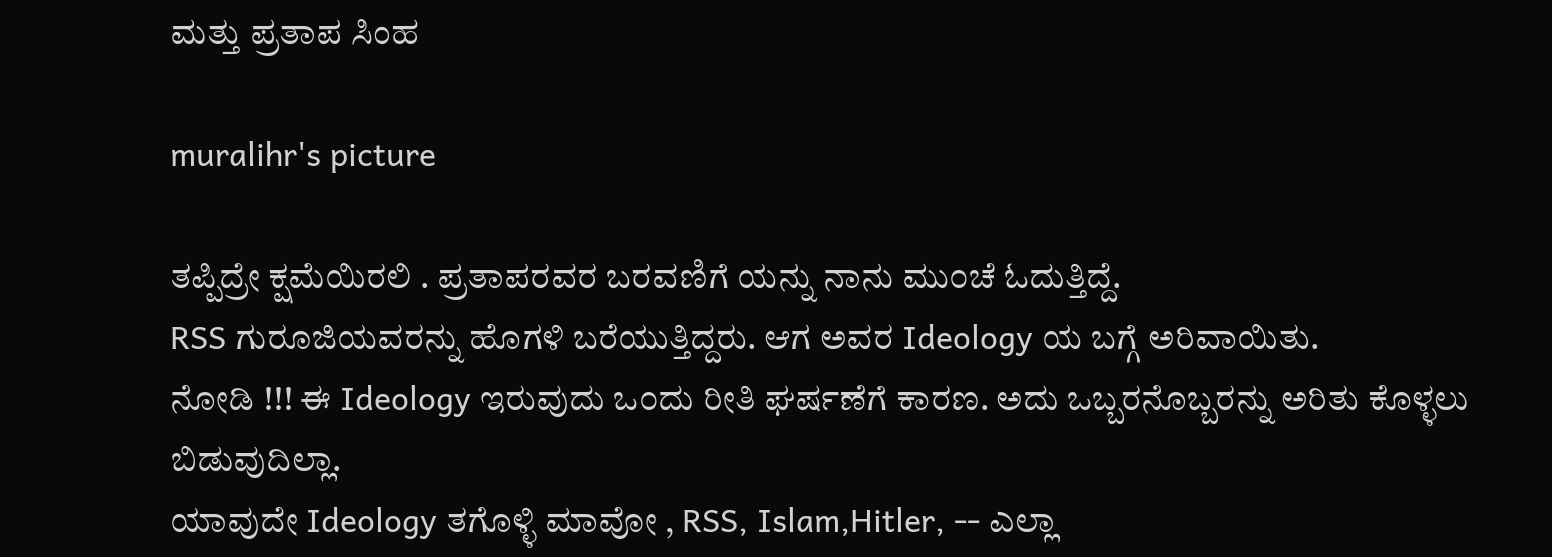ಮತ್ತು ಪ್ರತಾಪ ಸಿಂಹ

muralihr's picture

ತಪ್ಪಿದ್ರೇ ಕ್ಷಮೆಯಿರಲಿ . ಪ್ರತಾಪರವರ ಬರವಣಿಗೆ ಯನ್ನು ನಾನು ಮು೦ಚೆ ಓದುತ್ತಿದ್ದೆ.
RSS ಗುರೂಜಿಯವರನ್ನು ಹೊಗಳಿ ಬರೆಯುತ್ತಿದ್ದರು. ಆಗ ಅವರ Ideology ಯ ಬಗ್ಗೆ ಅರಿವಾಯಿತು.
ನೋಡಿ !!! ಈ Ideology ಇರುವುದು ಒ೦ದು ರೀತಿ ಘರ್ಷಣೆಗೆ ಕಾರಣ. ಅದು ಒಬ್ಬರನೊಬ್ಬರನ್ನು ಅರಿತು ಕೊಳ್ಳಲು ಬಿಡುವುದಿಲ್ಲಾ.
ಯಾವುದೇ Ideology ತಗೊಳ್ಳಿ ಮಾವೋ , RSS, Islam,Hitler, -- ಎಲ್ಲಾ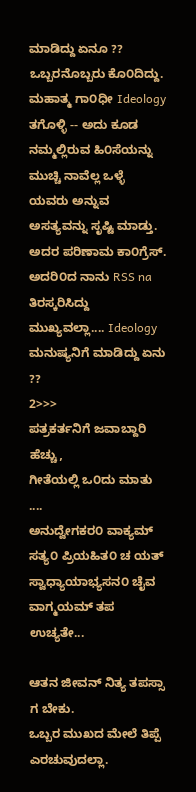ಮಾಡಿದ್ದು ಏನೂ ??
ಒಬ್ಬರನೊಬ್ಬರು ಕೊ೦ದಿದ್ದು.
ಮಹಾತ್ಮ ಗಾ೦ಧೀ Ideology ತಗೊಳ್ಳಿ -- ಅದು ಕೂಡ ನಮ್ಮಲ್ಲಿರುವ ಹಿ೦ಸೆಯನ್ನು ಮುಚ್ಚಿ ನಾವೆಲ್ಲ ಒಳ್ಳೆ ಯವರು ಅನ್ನುವ
ಅಸತ್ಯವನ್ನು ಸೃಷ್ಟಿ ಮಾಡ್ತು. ಅದರ ಪರಿಣಾಮ ಕಾ೦ಗ್ರೆಸ್.
ಅದರಿ೦ದ ನಾನು RSS na ತಿರಸ್ಕರಿಸಿದ್ದು ಮುಖ್ಯವಲ್ಲಾ.... Ideology ಮನುಷ್ಯನಿಗೆ ಮಾಡಿದ್ದು ಏನು ??
2>>>
ಪತ್ರಕರ್ತನಿಗೆ ಜವಾಬ್ದಾರಿ ಹೆಚ್ಚು,
ಗೀತೆಯಲ್ಲಿ ಒ೦ದು ಮಾತು ....
ಅನುದ್ವೇಗಕರ೦ ವಾಕ್ಯಮ್ ಸತ್ಯ೦ ಪ್ರಿಯಹಿತ೦ ಚ ಯತ್
ಸ್ವಾಧ್ಯಾಯಾಭ್ಯಸನ೦ ಚೈವ ವಾಗ್ಮಯಮ್ ತಪ ಉಚ್ಯತೇ...

ಆತನ ಜೀವನ್ ನಿತ್ಯ ತಪಸ್ಸಾ ಗ ಬೇಕು.
ಒಬ್ಬರ ಮುಖದ ಮೇಲೆ ತಿಪ್ಪೆ ಎರಚುವುದಲ್ಲಾ.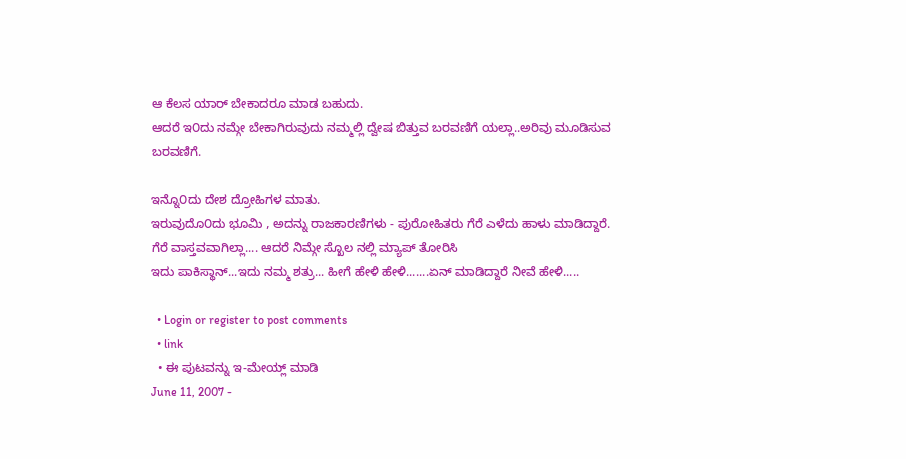ಆ ಕೆಲಸ ಯಾರ್ ಬೇಕಾದರೂ ಮಾಡ ಬಹುದು.
ಆದರೆ ಇ೦ದು ನಮ್ಗೇ ಬೇಕಾಗಿರುವುದು ನಮ್ಮಲ್ಲಿ ದ್ವೇಷ ಬಿತ್ತುವ ಬರವಣಿಗೆ ಯಲ್ಲಾ..ಅರಿವು ಮೂಡಿಸುವ ಬರವಣಿಗೆ.

ಇನ್ನೊ೦ದು ದೇಶ ದ್ರೋಹಿಗಳ ಮಾತು.
ಇರುವುದೊ೦ದು ಭೂಮಿ , ಅದನ್ನು ರಾಜಕಾರಣಿಗಳು - ಪುರೋಹಿತರು ಗೆರೆ ಎಳೆದು ಹಾಳು ಮಾಡಿದ್ದಾರೆ.
ಗೆರೆ ವಾಸ್ತವವಾಗಿಲ್ಲಾ.... ಆದರೆ ನಿಮ್ಗೇ ಸ್ಖೊಲ ನಲ್ಲಿ ಮ್ಯಾಪ್ ತೋರಿಸಿ
ಇದು ಪಾಕಿಸ್ಥಾನ್...ಇದು ನಮ್ಮ ಶತ್ರು... ಹೀಗೆ ಹೇಳಿ ಹೇಳಿ.......ಏನ್ ಮಾಡಿದ್ದಾರೆ ನೀವೆ ಹೇಳಿ.....

  • Login or register to post comments
  • link
  • ಈ ಪುಟವನ್ನು ಇ-ಮೇಯ್ಲ್ ಮಾಡಿ
June 11, 2007 -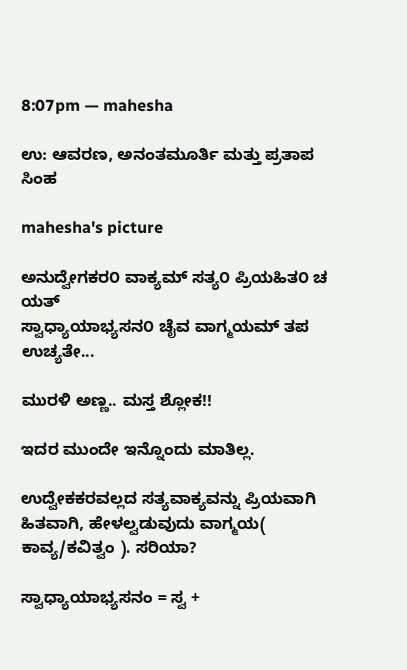8:07pm — mahesha

ಉ: ಆವರಣ, ಅನಂತಮೂರ್ತಿ ಮತ್ತು ಪ್ರತಾಪ ಸಿಂಹ

mahesha's picture

ಅನುದ್ವೇಗಕರ೦ ವಾಕ್ಯಮ್ ಸತ್ಯ೦ ಪ್ರಿಯಹಿತ೦ ಚ ಯತ್
ಸ್ವಾಧ್ಯಾಯಾಭ್ಯಸನ೦ ಚೈವ ವಾಗ್ಮಯಮ್ ತಪ ಉಚ್ಯತೇ...

ಮುರಳಿ ಅಣ್ಣ.. ಮಸ್ತ ಶ್ಲೋಕ!!

ಇದರ ಮುಂದೇ ಇನ್ನೊಂದು ಮಾತಿಲ್ಲ.

ಉದ್ವೇಕಕರವಲ್ಲದ ಸತ್ಯವಾಕ್ಯವನ್ನು ಪ್ರಿಯವಾಗಿ ಹಿತವಾಗಿ, ಹೇಳಲ್ವಡುವುದು ವಾಗ್ಮಯ( ಕಾವ್ಯ/ಕವಿತ್ವಂ ). ಸರಿಯಾ?

ಸ್ವಾಧ್ಯಾಯಾಭ್ಯಸನಂ = ಸ್ವ +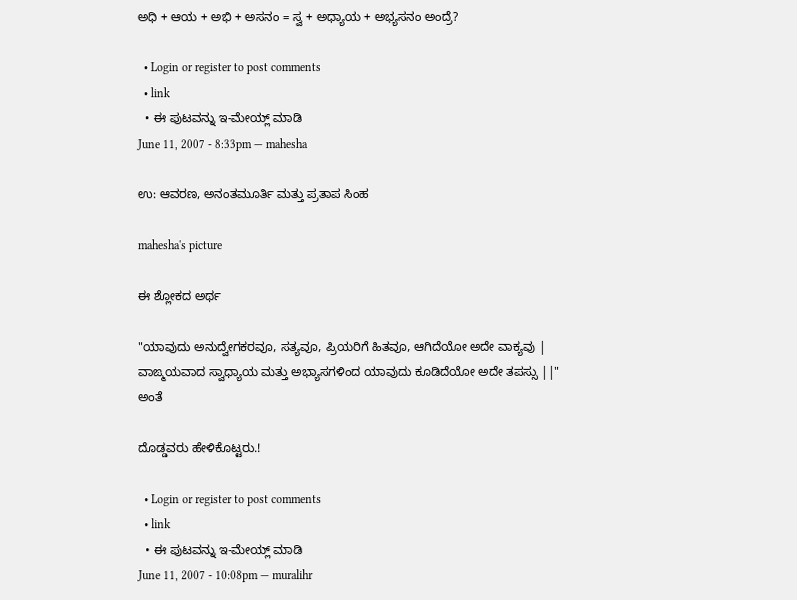ಅಧಿ + ಆಯ + ಅಭಿ + ಅಸನಂ = ಸ್ವ + ಅಧ್ಯಾಯ + ಅಭ್ಯಸನಂ ಅಂದ್ರೆ?

  • Login or register to post comments
  • link
  • ಈ ಪುಟವನ್ನು ಇ-ಮೇಯ್ಲ್ ಮಾಡಿ
June 11, 2007 - 8:33pm — mahesha

ಉ: ಆವರಣ, ಅನಂತಮೂರ್ತಿ ಮತ್ತು ಪ್ರತಾಪ ಸಿಂಹ

mahesha's picture

ಈ ಶ್ಲೋಕದ ಅರ್ಥ

"ಯಾವುದು ಅನುದ್ವೇಗಕರವೂ, ಸತ್ಯವೂ, ಪ್ರಿಯರಿಗೆ ಹಿತವೂ, ಆಗಿದೆಯೋ ಅದೇ ವಾಕ್ಯವು | ವಾಙ್ಮಯವಾದ ಸ್ವಾಧ್ಯಾಯ ಮತ್ತು ಅಭ್ಯಾಸಗಳಿಂದ ಯಾವುದು ಕೂಡಿದೆಯೋ ಅದೇ ತಪಸ್ಸು ||" ಅಂತೆ

ದೊಡ್ಡವರು ಹೇಳಿಕೊಟ್ಟರು.!

  • Login or register to post comments
  • link
  • ಈ ಪುಟವನ್ನು ಇ-ಮೇಯ್ಲ್ ಮಾಡಿ
June 11, 2007 - 10:08pm — muralihr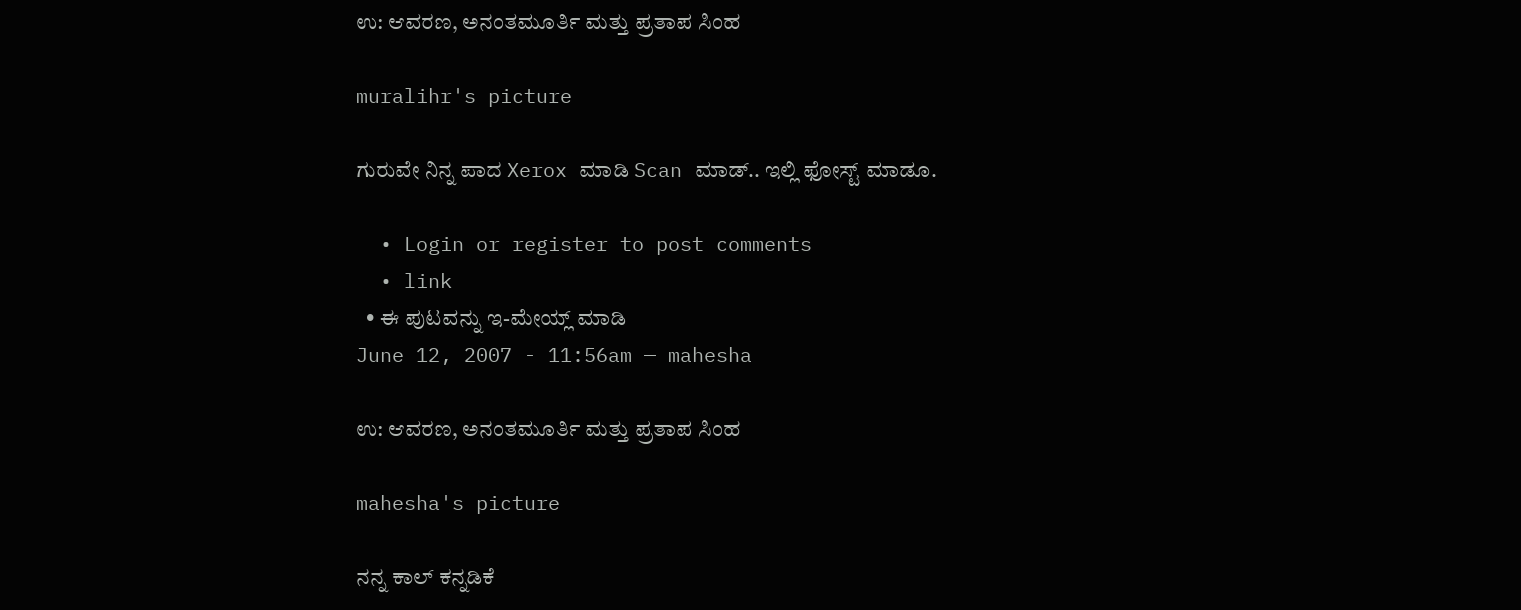ಉ: ಆವರಣ, ಅನಂತಮೂರ್ತಿ ಮತ್ತು ಪ್ರತಾಪ ಸಿಂಹ

muralihr's picture

ಗುರುವೇ ನಿನ್ನ ಪಾದ Xerox ಮಾಡಿ Scan ಮಾಡ್.. ಇಲ್ಲಿ ಫೋಸ್ಟ್ ಮಾಡೂ.

  • Login or register to post comments
  • link
  • ಈ ಪುಟವನ್ನು ಇ-ಮೇಯ್ಲ್ ಮಾಡಿ
June 12, 2007 - 11:56am — mahesha

ಉ: ಆವರಣ, ಅನಂತಮೂರ್ತಿ ಮತ್ತು ಪ್ರತಾಪ ಸಿಂಹ

mahesha's picture

ನನ್ನ ಕಾಲ್ ಕನ್ನಡಿಕೆ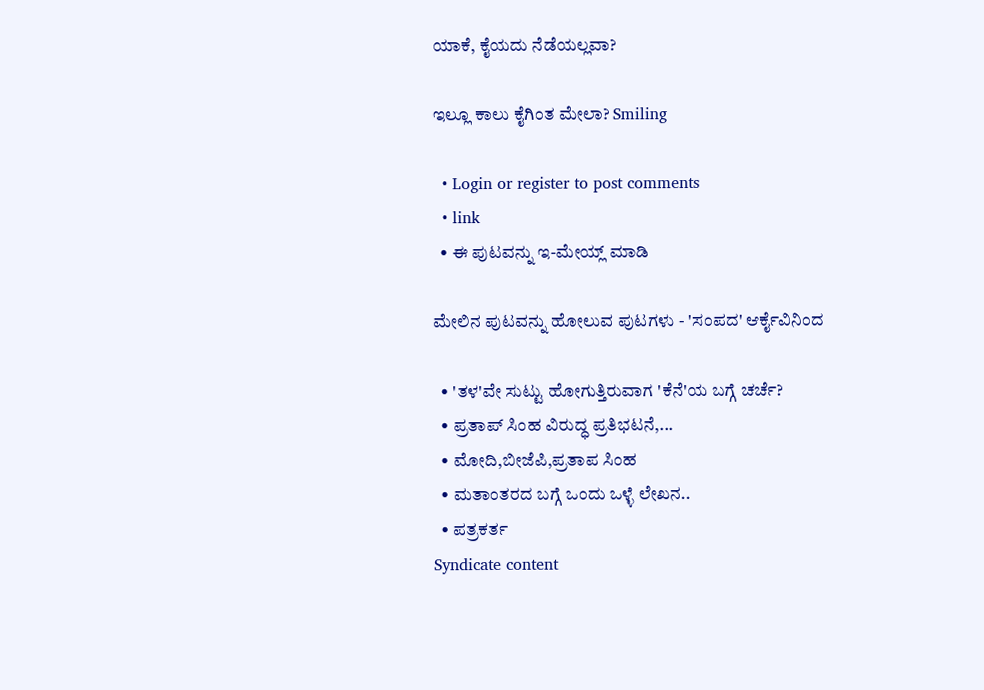ಯಾಕೆ, ಕೈಯದು ನೆಡೆಯಲ್ಲವಾ?

ಇಲ್ಲೂ ಕಾಲು ಕೈಗಿಂತ ಮೇಲಾ? Smiling

  • Login or register to post comments
  • link
  • ಈ ಪುಟವನ್ನು ಇ-ಮೇಯ್ಲ್ ಮಾಡಿ

ಮೇಲಿನ ಪುಟವನ್ನು ಹೋಲುವ ಪುಟಗಳು - 'ಸಂಪದ' ಆರ್ಕೈವಿನಿಂದ

  • 'ತಳ'ವೇ ಸುಟ್ಟು ಹೋಗುತ್ತಿರುವಾಗ 'ಕೆನೆ'ಯ ಬಗ್ಗೆ ಚರ್ಚೆ?
  • ಪ್ರತಾಪ್ ಸಿಂಹ ವಿರುದ್ಧ ಪ್ರತಿಭಟನೆ,...
  • ಮೋದಿ,ಬೀಜೆಪಿ,ಪ್ರತಾಪ ಸಿಂಹ
  • ಮತಾಂತರದ ಬಗ್ಗೆ ಒಂದು ಒಳ್ಳೆ ಲೇಖನ..
  • ಪತ್ರಕರ್ತ
Syndicate content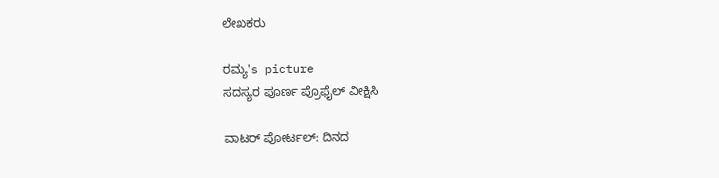ಲೇಖಕರು

ರಮ್ಯ's picture
ಸದಸ್ಯರ ಪೂರ್ಣ ಪ್ರೊಫೈಲ್ ವೀಕ್ಷಿಸಿ

ವಾಟರ್ ಪೋರ್ಟಲ್: ದಿನದ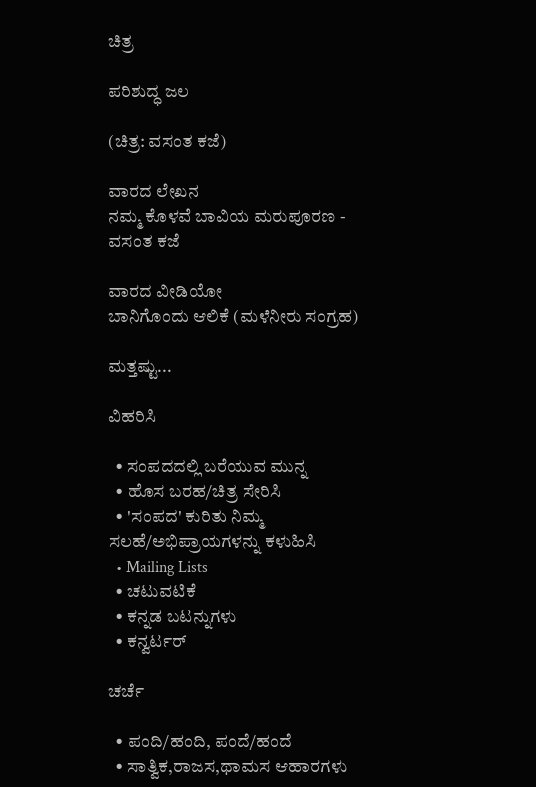ಚಿತ್ರ

ಪರಿಶುದ್ಧ ಜಲ

(ಚಿತ್ರ: ವಸಂತ ಕಜೆ)

ವಾರದ ಲೇಖನ
ನಮ್ಮ ಕೊಳವೆ ಬಾವಿಯ ಮರುಪೂರಣ - ವಸಂತ ಕಜೆ

ವಾರದ ವೀಡಿಯೋ
ಬಾನಿಗೊಂದು ಆಲಿಕೆ (ಮಳೆನೀರು ಸಂಗ್ರಹ)

ಮತ್ತಷ್ಟು...

ವಿಹರಿಸಿ

  • ಸಂಪದದಲ್ಲಿ ಬರೆಯುವ ಮುನ್ನ
  • ಹೊಸ ಬರಹ/ಚಿತ್ರ ಸೇರಿಸಿ
  • 'ಸಂಪದ' ಕುರಿತು ನಿಮ್ಮ ಸಲಹೆ/ಅಭಿಪ್ರಾಯಗಳನ್ನು ಕಳುಹಿಸಿ
  • Mailing Lists
  • ಚಟುವಟಿಕೆ
  • ಕನ್ನಡ ಬಟನ್ನುಗಳು
  • ಕನ್ವರ್ಟರ್

ಚರ್ಚೆ

  • ಪಂದಿ/ಹಂದಿ, ಪಂದೆ/ಹಂದೆ
  • ಸಾತ್ವಿಕ,ರಾಜಸ,ಥಾಮಸ ಆಹಾರಗಳು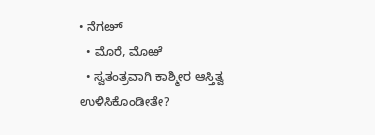• ನೆಗೞ್
  • ಮೊರೆ, ಮೊಱೆ
  • ಸ್ವತಂತ್ರವಾಗಿ ಕಾಶ್ಮೀರ ಆಸ್ತಿತ್ವ ಉಳಿಸಿಕೊಂಡೀತೇ?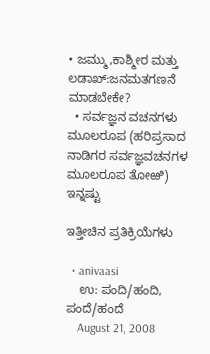• ಜಮ್ಮು,ಕಾಶ್ಮೀರ ಮತ್ತು ಲಡಾಖ್:ಜನಮತಗಣನೆ ಮಾಡಬೇಕೇ?
  • ಸರ್ವಜ್ಞನ ವಚನಗಳು ಮೂಲರೂಪ (ಹರಿಪ್ರಸಾದ ನಾಡಿಗರ ಸರ್ವಜ್ಞವಚನಗಳ ಮೂಲರೂಪ ತೋಱಿ)
ಇನ್ನಷ್ಟು

ಇತ್ತೀಚಿನ ಪ್ರತಿಕ್ರಿಯೆಗಳು

  • anivaasi
    ಉ: ಪಂದಿ/ಹಂದಿ, ಪಂದೆ/ಹಂದೆ
    August 21, 2008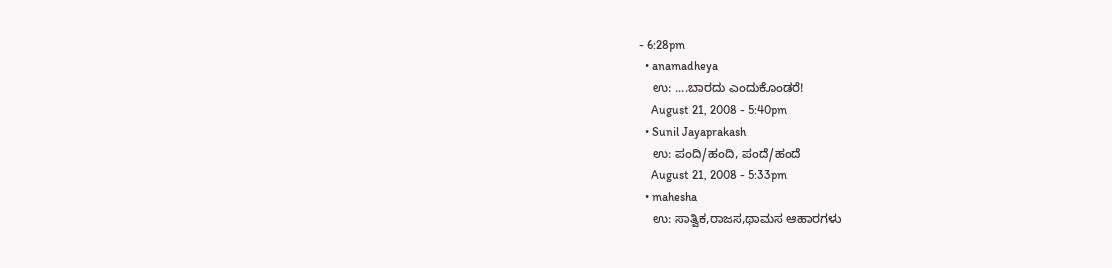- 6:28pm
  • anamadheya
    ಉ: ....ಬಾರದು ಎಂದುಕೊಂಡರೆ!
    August 21, 2008 - 5:40pm
  • Sunil Jayaprakash
    ಉ: ಪಂದಿ/ಹಂದಿ, ಪಂದೆ/ಹಂದೆ
    August 21, 2008 - 5:33pm
  • mahesha
    ಉ: ಸಾತ್ವಿಕ,ರಾಜಸ,ಥಾಮಸ ಆಹಾರಗಳು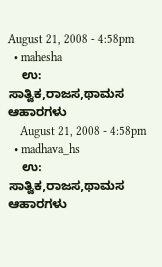August 21, 2008 - 4:58pm
  • mahesha
    ಉ: ಸಾತ್ವಿಕ,ರಾಜಸ,ಥಾಮಸ ಆಹಾರಗಳು
    August 21, 2008 - 4:58pm
  • madhava_hs
    ಉ: ಸಾತ್ವಿಕ,ರಾಜಸ,ಥಾಮಸ ಆಹಾರಗಳು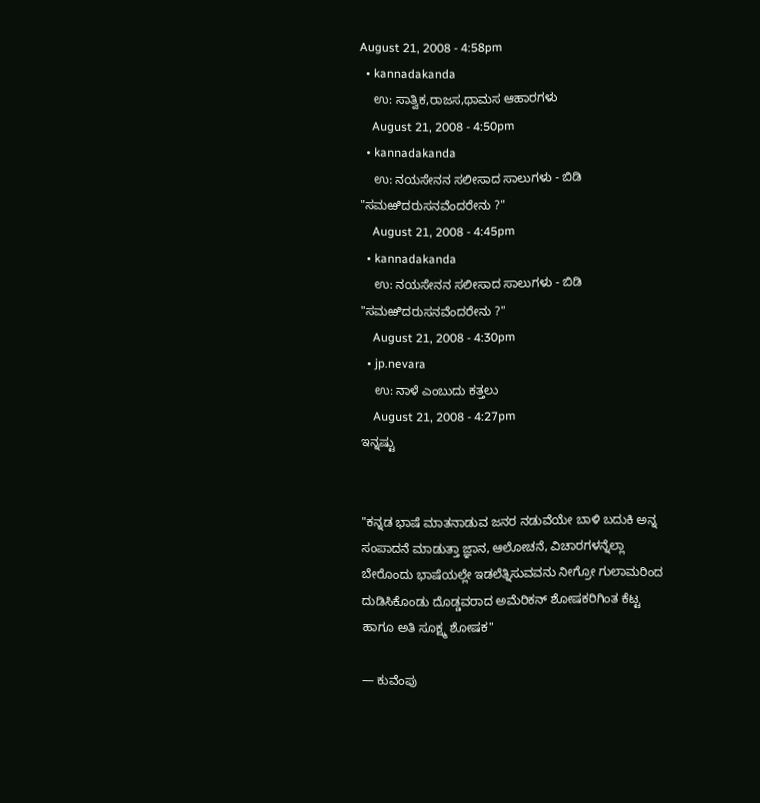August 21, 2008 - 4:58pm
  • kannadakanda
    ಉ: ಸಾತ್ವಿಕ,ರಾಜಸ,ಥಾಮಸ ಆಹಾರಗಳು
    August 21, 2008 - 4:50pm
  • kannadakanda
    ಉ: ನಯಸೇನನ ಸಲೀಸಾದ ಸಾಲುಗಳು - ಬಿಡಿ "ಸಮಱಿದರುಸನವೆಂದರೇನು ?"
    August 21, 2008 - 4:45pm
  • kannadakanda
    ಉ: ನಯಸೇನನ ಸಲೀಸಾದ ಸಾಲುಗಳು - ಬಿಡಿ "ಸಮಱಿದರುಸನವೆಂದರೇನು ?"
    August 21, 2008 - 4:30pm
  • jp.nevara
    ಉ: ನಾಳೆ ಎಂಬುದು ಕತ್ತಲು
    August 21, 2008 - 4:27pm
ಇನ್ನಷ್ಟು


"ಕನ್ನಡ ಭಾಷೆ ಮಾತನಾಡುವ ಜನರ ನಡುವೆಯೇ ಬಾಳಿ ಬದುಕಿ ಅನ್ನ ಸಂಪಾದನೆ ಮಾಡುತ್ತಾ ಜ್ಞಾನ, ಆಲೋಚನೆ, ವಿಚಾರಗಳನ್ನೆಲ್ಲಾ ಬೇರೊಂದು ಭಾಷೆಯಲ್ಲೇ ಇಡಲೆತ್ನಿಸುವವನು ನೀಗ್ರೋ ಗುಲಾಮರಿಂದ ದುಡಿಸಿಕೊಂಡು ದೊಡ್ಡವರಾದ ಅಮೆರಿಕನ್ ಶೋಷಕರಿಗಿಂತ ಕೆಟ್ಟ ಹಾಗೂ ಅತಿ ಸೂಕ್ಷ್ಮ ಶೋಷಕ"

— ಕುವೆಂಪು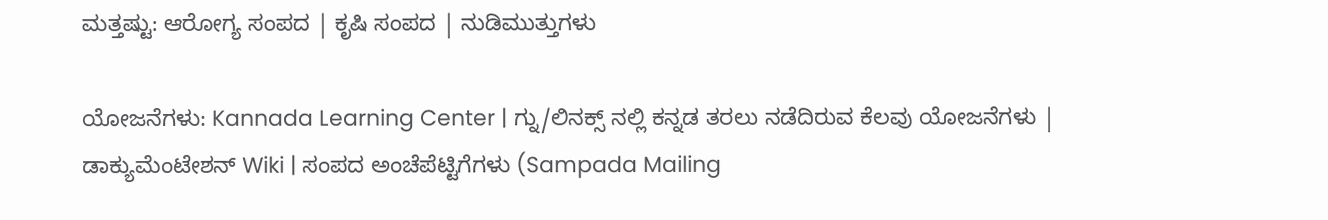ಮತ್ತಷ್ಟು: ಆರೋಗ್ಯ ಸಂಪದ | ಕೃಷಿ ಸಂಪದ | ನುಡಿಮುತ್ತುಗಳು

ಯೋಜನೆಗಳು: Kannada Learning Center | ಗ್ನು/ಲಿನಕ್ಸ್ ನಲ್ಲಿ ಕನ್ನಡ ತರಲು ನಡೆದಿರುವ ಕೆಲವು ಯೋಜನೆಗಳು | ಡಾಕ್ಯುಮೆಂಟೇಶನ್ Wiki | ಸಂಪದ ಅಂಚೆಪೆಟ್ಟಿಗೆಗಳು (Sampada Mailing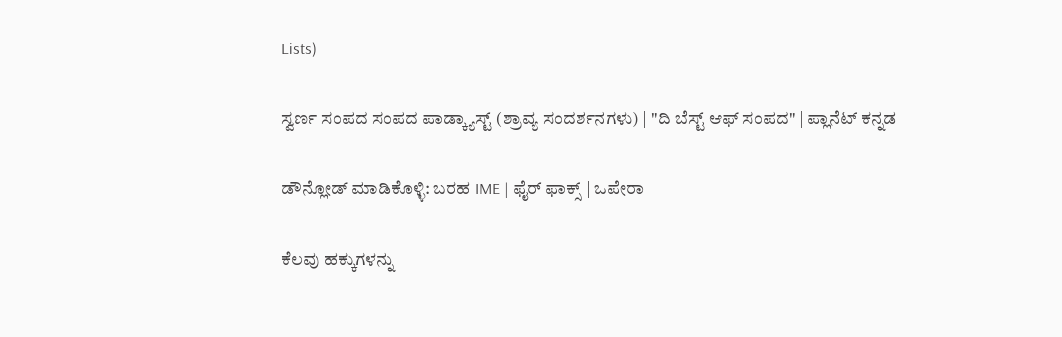Lists)

ಸ್ವರ್ಣ ಸಂಪದ ಸಂಪದ ಪಾಡ್ಕ್ಯಾಸ್ಟ್ (ಶ್ರಾವ್ಯ ಸಂದರ್ಶನಗಳು) | "ದಿ ಬೆಸ್ಟ್ ಆಫ್ ಸಂಪದ" | ಪ್ಲಾನೆಟ್ ಕನ್ನಡ

ಡೌನ್ಲೋಡ್ ಮಾಡಿಕೊಳ್ಳಿ: ಬರಹ IME | ಫೈರ್ ಫಾಕ್ಸ್ | ಒಪೇರಾ

ಕೆಲವು ಹಕ್ಕುಗಳನ್ನು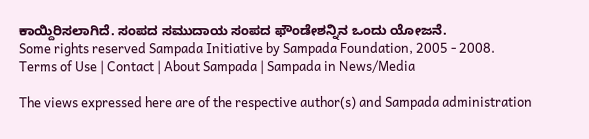ಕಾಯ್ದಿರಿಸಲಾಗಿದೆ. ಸಂಪದ ಸಮುದಾಯ ಸಂಪದ ಫೌಂಡೇಶನ್ನಿನ ಒಂದು ಯೋಜನೆ.
Some rights reserved Sampada Initiative by Sampada Foundation, 2005 - 2008.
Terms of Use | Contact | About Sampada | Sampada in News/Media

The views expressed here are of the respective author(s) and Sampada administration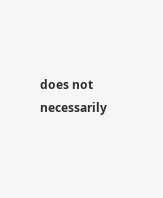does not necessarily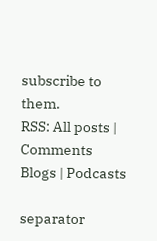subscribe to them.
RSS: All posts | Comments
Blogs | Podcasts

separator